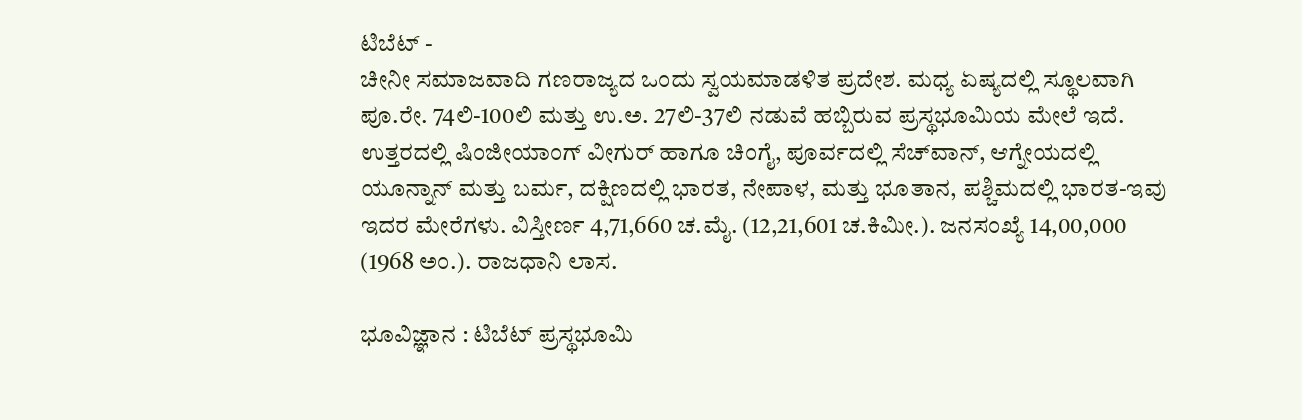ಟಿಬೆಟ್ -
ಚೀನೀ ಸಮಾಜವಾದಿ ಗಣರಾಜ್ಯದ ಒಂದು ಸ್ವಯಮಾಡಳಿತ ಪ್ರದೇಶ. ಮಧ್ಯ ಏಷ್ಯದಲ್ಲಿ ಸ್ಥೂಲವಾಗಿ ಪೂ.ರೇ. 74ಲಿ-100ಲಿ ಮತ್ತು ಉ.ಅ. 27ಲಿ-37ಲಿ ನಡುವೆ ಹಬ್ಬಿರುವ ಪ್ರಸ್ಥಭೂಮಿಯ ಮೇಲೆ ಇದೆ. ಉತ್ತರದಲ್ಲಿ ಷಿಂಜೀಯಾಂಗ್ ವೀಗುರ್ ಹಾಗೂ ಚಿಂಗೈ, ಪೂರ್ವದಲ್ಲಿ ಸೆಚ್‍ವಾನ್, ಆಗ್ನೇಯದಲ್ಲಿ ಯೂನ್ನಾನ್ ಮತ್ತು ಬರ್ಮ, ದಕ್ಷಿಣದಲ್ಲಿ ಭಾರತ, ನೇಪಾಳ, ಮತ್ತು ಭೂತಾನ, ಪಶ್ಚಿಮದಲ್ಲಿ ಭಾರತ-ಇವು ಇದರ ಮೇರೆಗಳು. ವಿಸ್ತೀರ್ಣ 4,71,660 ಚ.ಮೈ. (12,21,601 ಚ.ಕಿಮೀ.). ಜನಸಂಖ್ಯೆ 14,00,000 (1968 ಅಂ.). ರಾಜಧಾನಿ ಲಾಸ.

ಭೂವಿಜ್ಞಾನ : ಟಿಬೆಟ್ ಪ್ರಸ್ಥಭೂಮಿ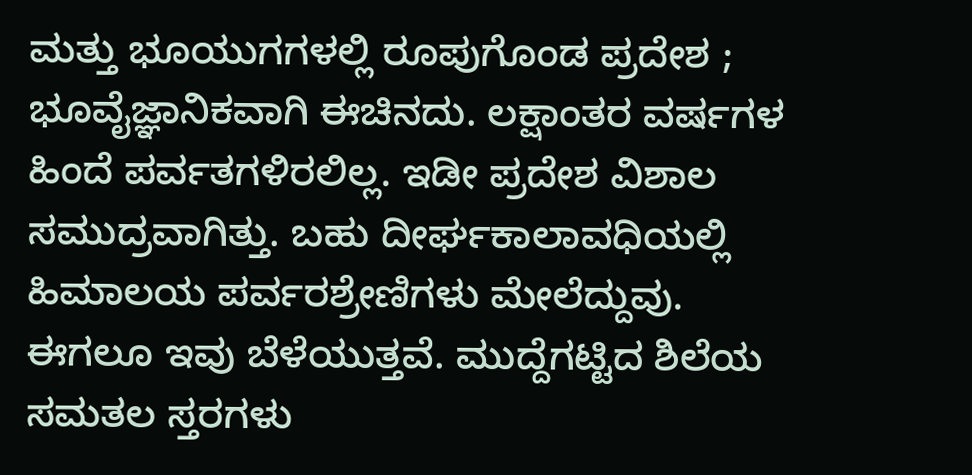ಮತ್ತು ಭೂಯುಗಗಳಲ್ಲಿ ರೂಪುಗೊಂಡ ಪ್ರದೇಶ ; ಭೂವೈಜ್ಞಾನಿಕವಾಗಿ ಈಚಿನದು. ಲಕ್ಷಾಂತರ ವರ್ಷಗಳ ಹಿಂದೆ ಪರ್ವತಗಳಿರಲಿಲ್ಲ. ಇಡೀ ಪ್ರದೇಶ ವಿಶಾಲ ಸಮುದ್ರವಾಗಿತ್ತು. ಬಹು ದೀರ್ಘಕಾಲಾವಧಿಯಲ್ಲಿ ಹಿಮಾಲಯ ಪರ್ವರಶ್ರೇಣಿಗಳು ಮೇಲೆದ್ದುವು. ಈಗಲೂ ಇವು ಬೆಳೆಯುತ್ತವೆ. ಮುದ್ದೆಗಟ್ಟಿದ ಶಿಲೆಯ ಸಮತಲ ಸ್ತರಗಳು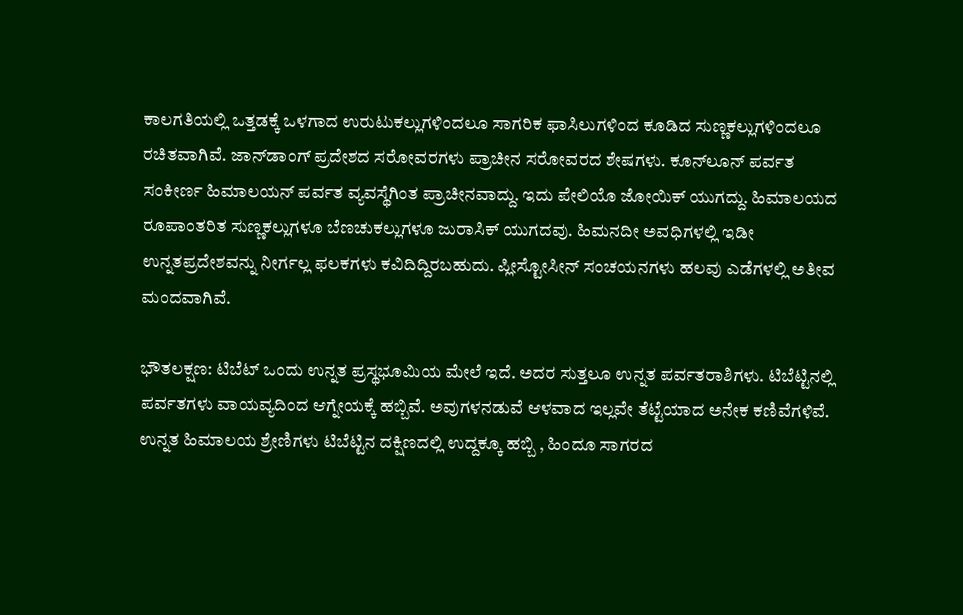ಕಾಲಗತಿಯಲ್ಲಿ ಒತ್ತಡಕ್ಕೆ ಒಳಗಾದ ಉರುಟುಕಲ್ಲುಗಳಿಂದಲೂ ಸಾಗರಿಕ ಫಾಸಿಲುಗಳಿಂದ ಕೂಡಿದ ಸುಣ್ಣಕಲ್ಲುಗಳಿಂದಲೂ ರಚಿತವಾಗಿವೆ. ಜಾನ್‍ಡಾಂಗ್ ಪ್ರದೇಶದ ಸರೋವರಗಳು ಪ್ರಾಚೀನ ಸರೋವರದ ಶೇಷಗಳು. ಕೂನ್‍ಲೂನ್ ಪರ್ವತ ಸಂಕೀರ್ಣ ಹಿಮಾಲಯನ್ ಪರ್ವತ ವ್ಯವಸ್ಥೆಗಿಂತ ಪ್ರಾಚೀನವಾದ್ದು. ಇದು ಪೇಲಿಯೊ ಜೋಯಿಕ್ ಯುಗದ್ದು. ಹಿಮಾಲಯದ ರೂಪಾಂತರಿತ ಸುಣ್ಣಕಲ್ಲುಗಳೂ ಬೆಣಚುಕಲ್ಲುಗಳೂ ಜುರಾಸಿಕ್ ಯುಗದವು. ಹಿಮನದೀ ಅವಧಿಗಳಲ್ಲಿ ಇಡೀ ಉನ್ನತಪ್ರದೇಶವನ್ನು ನೀರ್ಗಲ್ಲ ಫಲಕಗಳು ಕವಿದಿದ್ದಿರಬಹುದು. ಪ್ಲೀಸ್ಟೋಸೀನ್ ಸಂಚಯನಗಳು ಹಲವು ಎಡೆಗಳಲ್ಲಿ ಅತೀವ ಮಂದವಾಗಿವೆ.

ಭೌತಲಕ್ಷಣ: ಟಿಬೆಟ್ ಒಂದು ಉನ್ನತ ಪ್ರಸ್ಥಭೂಮಿಯ ಮೇಲೆ ಇದೆ. ಅದರ ಸುತ್ತಲೂ ಉನ್ನತ ಪರ್ವತರಾಶಿಗಳು. ಟಿಬೆಟ್ಟಿನಲ್ಲಿ ಪರ್ವತಗಳು ವಾಯವ್ಯದಿಂದ ಆಗ್ನೇಯಕ್ಕೆ ಹಬ್ಬಿವೆ. ಅವುಗಳನಡುವೆ ಆಳವಾದ ಇಲ್ಲವೇ ತೆಟ್ಟೆಯಾದ ಅನೇಕ ಕಣಿವೆಗಳಿವೆ. ಉನ್ನತ ಹಿಮಾಲಯ ಶ್ರೇಣಿಗಳು ಟಿಬೆಟ್ಟಿನ ದಕ್ಷಿಣದಲ್ಲಿ ಉದ್ದಕ್ಕೂ ಹಬ್ಬಿ , ಹಿಂದೂ ಸಾಗರದ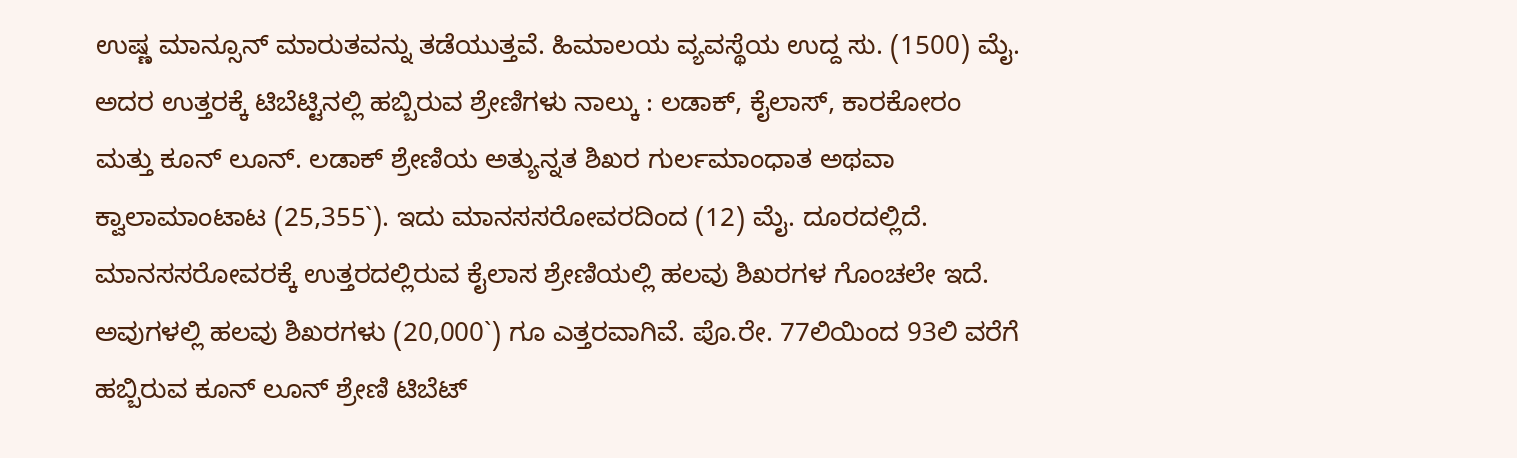ಉಷ್ಣ ಮಾನ್ಸೂನ್ ಮಾರುತವನ್ನು ತಡೆಯುತ್ತವೆ. ಹಿಮಾಲಯ ವ್ಯವಸ್ಥೆಯ ಉದ್ದ ಸು. (1500) ಮೈ. ಅದರ ಉತ್ತರಕ್ಕೆ ಟಿಬೆಟ್ಟಿನಲ್ಲಿ ಹಬ್ಬಿರುವ ಶ್ರೇಣಿಗಳು ನಾಲ್ಕು : ಲಡಾಕ್, ಕೈಲಾಸ್, ಕಾರಕೋರಂ ಮತ್ತು ಕೂನ್ ಲೂನ್. ಲಡಾಕ್ ಶ್ರೇಣಿಯ ಅತ್ಯುನ್ನತ ಶಿಖರ ಗುರ್ಲಮಾಂಧಾತ ಅಥವಾ ಕ್ವಾಲಾಮಾಂಟಾಟ (25,355`). ಇದು ಮಾನಸಸರೋವರದಿಂದ (12) ಮೈ. ದೂರದಲ್ಲಿದೆ. ಮಾನಸಸರೋವರಕ್ಕೆ ಉತ್ತರದಲ್ಲಿರುವ ಕೈಲಾಸ ಶ್ರೇಣಿಯಲ್ಲಿ ಹಲವು ಶಿಖರಗಳ ಗೊಂಚಲೇ ಇದೆ. ಅವುಗಳಲ್ಲಿ ಹಲವು ಶಿಖರಗಳು (20,000`) ಗೂ ಎತ್ತರವಾಗಿವೆ. ಪೊ.ರೇ. 77ಲಿಯಿಂದ 93ಲಿ ವರೆಗೆ ಹಬ್ಬಿರುವ ಕೂನ್ ಲೂನ್ ಶ್ರೇಣಿ ಟಿಬೆಟ್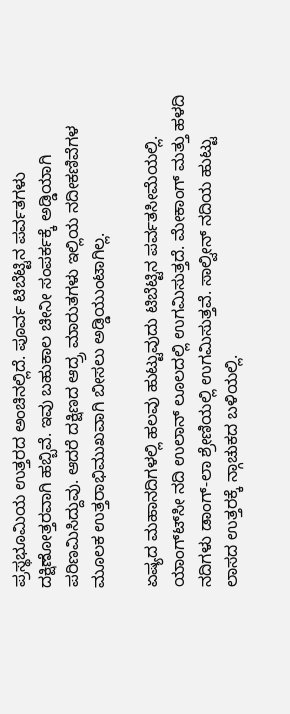ಪ್ರಸ್ಥಭೂಮಿಯ ಉತ್ತರದ ಅಂಚಿನಲ್ಲಿದೆ. ಪೂರ್ವ ಟಿಬೆಟ್ಟಿನ ಪರ್ವತಗಳು ದಕ್ಷಿಣೋತ್ತರವಾಗಿ ಹಬ್ಬಿವೆ. ಇವು ಬಹುಕಾಲ ಚೀನೀ ಸಂಪರ್ಕಕ್ಕೆ ಅಡ್ಡಿಯಾಗಿ ಪರಿಣಮಿಸಿದ್ದುವು. ಆದರೆ ದಕ್ಷಿಣದ ಆದ್ರ್ರ ಮಾರುತಗಳು ಇಲ್ಲಿಯ ನದೀಕಣಿವೆಗಳ ಮೂಲಕ ಉತ್ತರಾಭಿಮುಖವಾಗಿ ಬೀಸಲು ಅಡ್ಡಿಯುಂಟಾಗಿಲ್ಲ.

ಏಷ್ಯದ ಮಹಾನದಿಗಳಲ್ಲಿ ಹಲವು ಹುಟ್ಟುವುದು ಟಿಬೆಟ್ಟಿನ ಪರ್ವತಸೀಮೆಯಲ್ಲಿ. ಯಾಂಗ್ಟ್‍ಸೀ ನದಿ ಉಲಾನ್ ಲೂಲದಲ್ಲಿ ಉಗಮಿಸುತ್ತದೆ. ಮೇಕಾಂಗ್ ಮತ್ತು ಹಳದಿ ನದಿಗಳು ಡಾಂಗ್-ಲಾ ಶ್ರೇಣಿಯಲ್ಲಿ ಉಗಮಿಸುತ್ತವೆ. ಸಾಲ್ವೀನ್ ನದಿಯ ಹುಟ್ಟು ಲಾಸದ ಉತ್ತರಕ್ಕೆ ನ್ಗಾಚುಕದ ಬಳಿಯಲ್ಲಿ.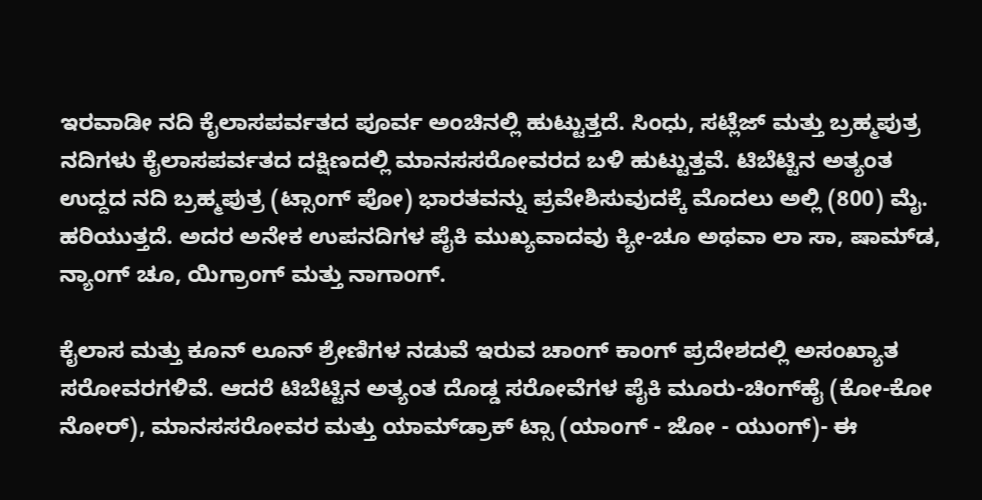ಇರವಾಡೀ ನದಿ ಕೈಲಾಸಪರ್ವತದ ಪೂರ್ವ ಅಂಚಿನಲ್ಲಿ ಹುಟ್ಟುತ್ತದೆ. ಸಿಂಧು, ಸಟ್ಲೆಜ್ ಮತ್ತು ಬ್ರಹ್ಮಪುತ್ರ ನದಿಗಳು ಕೈಲಾಸಪರ್ವತದ ದಕ್ಷಿಣದಲ್ಲಿ ಮಾನಸಸರೋವರದ ಬಳಿ ಹುಟ್ಟುತ್ತವೆ. ಟಿಬೆಟ್ಟಿನ ಅತ್ಯಂತ ಉದ್ದದ ನದಿ ಬ್ರಹ್ಮಪುತ್ರ (ಟ್ಸಾಂಗ್ ಪೋ) ಭಾರತವನ್ನು ಪ್ರವೇಶಿಸುವುದಕ್ಕೆ ಮೊದಲು ಅಲ್ಲಿ (800) ಮೈ. ಹರಿಯುತ್ತದೆ. ಅದರ ಅನೇಕ ಉಪನದಿಗಳ ಪೈಕಿ ಮುಖ್ಯವಾದವು ಕ್ಯೀ-ಚೂ ಅಥವಾ ಲಾ ಸಾ, ಷಾಮ್‍ಡ, ನ್ಯಾಂಗ್ ಚೂ, ಯಿಗ್ರಾಂಗ್ ಮತ್ತು ನಾಗಾಂಗ್.

ಕೈಲಾಸ ಮತ್ತು ಕೂನ್ ಲೂನ್ ಶ್ರೇಣಿಗಳ ನಡುವೆ ಇರುವ ಚಾಂಗ್ ಕಾಂಗ್ ಪ್ರದೇಶದಲ್ಲಿ ಅಸಂಖ್ಯಾತ ಸರೋವರಗಳಿವೆ. ಆದರೆ ಟಿಬೆಟ್ಟಿನ ಅತ್ಯಂತ ದೊಡ್ಡ ಸರೋವೆಗಳ ಪೈಕಿ ಮೂರು-ಚಿಂಗ್‍ಹೈ (ಕೋ-ಕೋ ನೋರ್), ಮಾನಸಸರೋವರ ಮತ್ತು ಯಾಮ್‍ಡ್ರಾಕ್ ಟ್ಸಾ (ಯಾಂಗ್ - ಜೋ - ಯುಂಗ್)- ಈ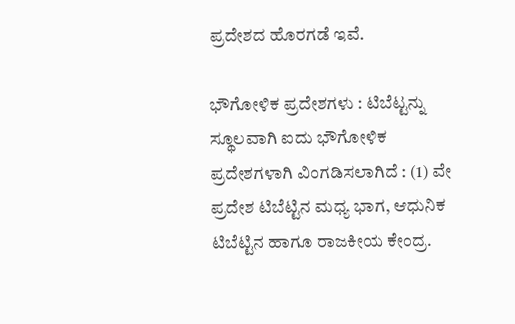ಪ್ರದೇಶದ ಹೊರಗಡೆ ಇವೆ.

ಭೌಗೋಳಿಕ ಪ್ರದೇಶಗಳು : ಟಿಬೆಟ್ಟನ್ನು ಸ್ಥೂಲವಾಗಿ ಐದು ಭೌಗೋಳಿಕ ಪ್ರದೇಶಗಳಾಗಿ ವಿಂಗಡಿಸಲಾಗಿದೆ : (1) ವೇ ಪ್ರದೇಶ ಟಿಬೆಟ್ಟಿನ ಮಧ್ಯ ಭಾಗ, ಆಧುನಿಕ ಟಿಬೆಟ್ಟಿನ ಹಾಗೂ ರಾಜಕೀಯ ಕೇಂದ್ರ.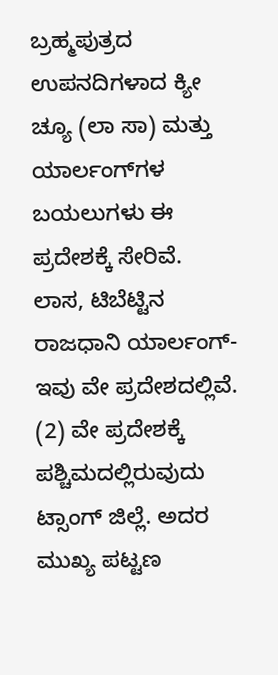ಬ್ರಹ್ಮಪುತ್ರದ ಉಪನದಿಗಳಾದ ಕ್ಯೀ ಚ್ಯೂ (ಲಾ ಸಾ) ಮತ್ತು ಯಾರ್ಲಂಗ್‍ಗಳ ಬಯಲುಗಳು ಈ ಪ್ರದೇಶಕ್ಕೆ ಸೇರಿವೆ. ಲಾಸ, ಟಿಬೆಟ್ಟಿನ ರಾಜಧಾನಿ ಯಾರ್ಲಂಗ್- ಇವು ವೇ ಪ್ರದೇಶದಲ್ಲಿವೆ. (2) ವೇ ಪ್ರದೇಶಕ್ಕೆ ಪಶ್ಚಿಮದಲ್ಲಿರುವುದು ಟ್ಸಾಂಗ್ ಜಿಲ್ಲೆ. ಅದರ ಮುಖ್ಯ ಪಟ್ಟಣ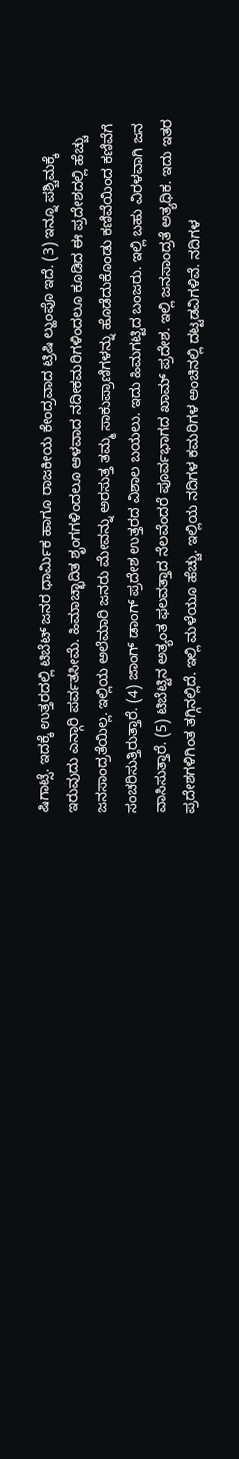ಷಿಗಾಟ್ಸೆ. ಇದಕ್ಕೆ ಉತ್ತರದಲ್ಲಿ ಟಿಬೆಟ್ ಜನರ ಧಾರ್ಮಿಕ ಹಾಗೂ ರಾಜಕೀಯ ಕೇಂದ್ರವಾದ ಟ್ರಿಷಿ ಲ್ಹುಂಪೊ ಇದೆ. (3) ಇನ್ನೂ ಪಶ್ಚಿಮಕ್ಕೆ ಇರುವುದು ಎನ್ಗಾರಿ ಪರ್ವತಸೀಮೆ. ಹಿಮಾಚ್ಛಾದಿತ ಶೃಂಗಗಳಿಂದಲೂ ಆಳವಾದ ನದೀಕಮರಿಗಳಿಂದಲೂ ಕೂಡಿದ ಈ ಪ್ರದೇಶದಲ್ಲಿ ಹೆಚ್ಚು ಜನಸಾಂದ್ರತೆಯಿಲ್ಲ. ಇಲ್ಲಿಯ ಅಲೆಮಾರಿ ಜನರು ಮೇವನ್ನು ಅರಸುತ್ತ ತಮ್ಮ ಸಾಕುಪ್ರಾಣಿಗಳನ್ನು ಹೊಡೆದುಕೊಂಡು ಕಣಿವೆಯಿಂದ ಕಣಿವೆಗೆ ಸಂಚರಿಸುತ್ತಿರುತ್ತಾರೆ. (4) ಜಾಂಗ್ ಡಾಂಗ್ ಪ್ರದೇಶ ಉತ್ತರದ ವಿಶಾಲ ಬಯಲು. ಇದು ಹಿಮಗಟ್ಟಿದ ಬಂಜರು. ಇಲ್ಲಿ ಬಹು ವಿರಳವಾಗಿ ಜನ ವಾಸಿಸುತ್ತಾರೆ. (5) ಟಿಬೆಟ್ಟಿನ ಅತ್ಯಂತ ಫಲವತ್ತಾದ ನೆಲವೆಂದರೆ ಪೂರ್ವಭಾಗದ ಖಾಮ್ ಪ್ರದೇಶ. ಇಲ್ಲಿ ಜನಸಾಂದ್ರತೆ ಅತ್ಯಧಿಕ. ಇದು ಇತರ ಪ್ರದೇಶಗಳಿಗಿಂತ ತಗ್ಗಿನಲ್ಲಿದೆ. ಇಲ್ಲಿ ಮಳೆಯೂ ಹೆಚ್ಚು. ಇಲ್ಲಿಯ ನದಿಗಳ ಕಮರಿಗಳ ಅಂಚಿನಲ್ಲಿ ದಟ್ಟಡವಿಗಳಿವೆ. ನದಿಗಳ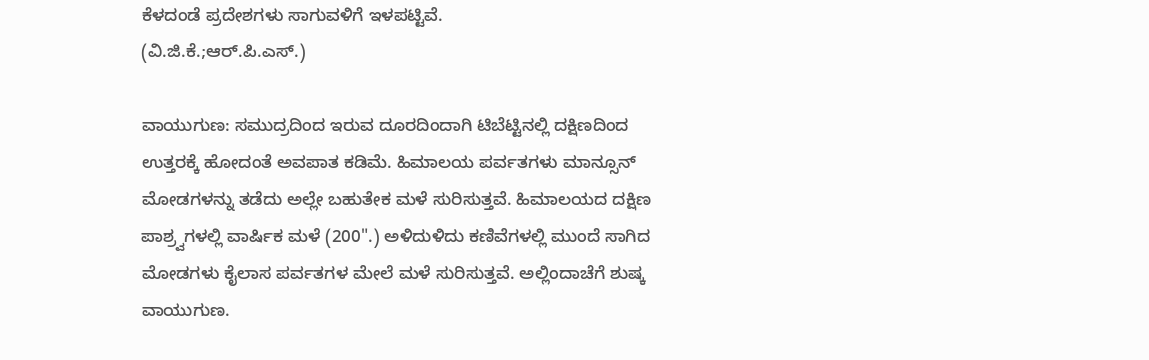ಕೆಳದಂಡೆ ಪ್ರದೇಶಗಳು ಸಾಗುವಳಿಗೆ ಇಳಪಟ್ಟಿವೆ.
(ವಿ.ಜಿ.ಕೆ.;ಆರ್.ಪಿ.ಎಸ್.)

ವಾಯುಗುಣ: ಸಮುದ್ರದಿಂದ ಇರುವ ದೂರದಿಂದಾಗಿ ಟಿಬೆಟ್ಟಿನಲ್ಲಿ ದಕ್ಷಿಣದಿಂದ ಉತ್ತರಕ್ಕೆ ಹೋದಂತೆ ಅವಪಾತ ಕಡಿಮೆ. ಹಿಮಾಲಯ ಪರ್ವತಗಳು ಮಾನ್ಸೂನ್ ಮೋಡಗಳನ್ನು ತಡೆದು ಅಲ್ಲೇ ಬಹುತೇಕ ಮಳೆ ಸುರಿಸುತ್ತವೆ. ಹಿಮಾಲಯದ ದಕ್ಷಿಣ ಪಾಶ್ರ್ವಗಳಲ್ಲಿ ವಾರ್ಷಿಕ ಮಳೆ (200".) ಅಳಿದುಳಿದು ಕಣಿವೆಗಳಲ್ಲಿ ಮುಂದೆ ಸಾಗಿದ ಮೋಡಗಳು ಕೈಲಾಸ ಪರ್ವತಗಳ ಮೇಲೆ ಮಳೆ ಸುರಿಸುತ್ತವೆ. ಅಲ್ಲಿಂದಾಚೆಗೆ ಶುಷ್ಕ ವಾಯುಗುಣ.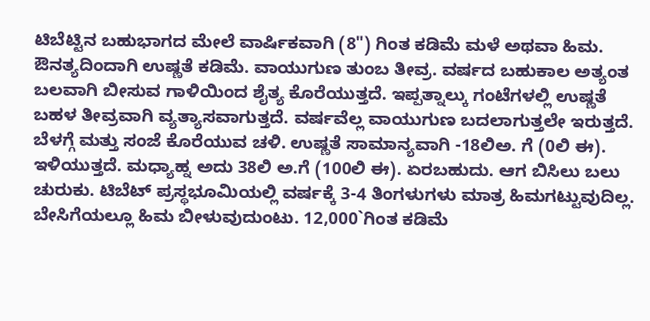ಟಿಬೆಟ್ಟಿನ ಬಹುಭಾಗದ ಮೇಲೆ ವಾರ್ಷಿಕವಾಗಿ (8") ಗಿಂತ ಕಡಿಮೆ ಮಳೆ ಅಥವಾ ಹಿಮ. ಔನತ್ಯದಿಂದಾಗಿ ಉಷ್ಣತೆ ಕಡಿಮೆ. ವಾಯುಗುಣ ತುಂಬ ತೀವ್ರ. ವರ್ಷದ ಬಹುಕಾಲ ಅತ್ಯಂತ ಬಲವಾಗಿ ಬೀಸುವ ಗಾಳಿಯಿಂದ ಶೈತ್ಯ ಕೊರೆಯುತ್ತದೆ. ಇಪ್ಪತ್ನಾಲ್ಕು ಗಂಟೆಗಳಲ್ಲಿ ಉಷ್ಣತೆ ಬಹಳ ತೀವ್ರವಾಗಿ ವ್ಯತ್ಯಾಸವಾಗುತ್ತದೆ. ವರ್ಷವೆಲ್ಲ ವಾಯುಗುಣ ಬದಲಾಗುತ್ತಲೇ ಇರುತ್ತದೆ. ಬೆಳಗ್ಗೆ ಮತ್ತು ಸಂಜೆ ಕೊರೆಯುವ ಚಳಿ. ಉಷ್ಣತೆ ಸಾಮಾನ್ಯವಾಗಿ -18ಲಿಅ. ಗೆ (0ಲಿ ಈ). ಇಳಿಯುತ್ತದೆ. ಮಧ್ಯಾಹ್ನ ಅದು 38ಲಿ ಅ.ಗೆ (100ಲಿ ಈ). ಏರಬಹುದು. ಆಗ ಬಿಸಿಲು ಬಲು ಚುರುಕು. ಟಿಬೆಟ್ ಪ್ರಸ್ಥಭೂಮಿಯಲ್ಲಿ ವರ್ಷಕ್ಕೆ 3-4 ತಿಂಗಳುಗಳು ಮಾತ್ರ ಹಿಮಗಟ್ಟುವುದಿಲ್ಲ. ಬೇಸಿಗೆಯಲ್ಲೂ ಹಿಮ ಬೀಳುವುದುಂಟು. 12,000`ಗಿಂತ ಕಡಿಮೆ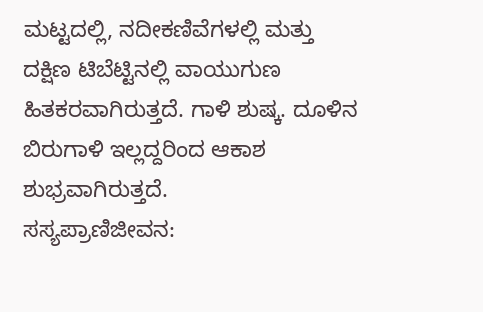ಮಟ್ಟದಲ್ಲಿ, ನದೀಕಣಿವೆಗಳಲ್ಲಿ ಮತ್ತು ದಕ್ಷಿಣ ಟಿಬೆಟ್ಟಿನಲ್ಲಿ ವಾಯುಗುಣ ಹಿತಕರವಾಗಿರುತ್ತದೆ. ಗಾಳಿ ಶುಷ್ಕ. ದೂಳಿನ ಬಿರುಗಾಳಿ ಇಲ್ಲದ್ದರಿಂದ ಆಕಾಶ ಶುಭ್ರವಾಗಿರುತ್ತದೆ.
ಸಸ್ಯಪ್ರಾಣಿಜೀವನ: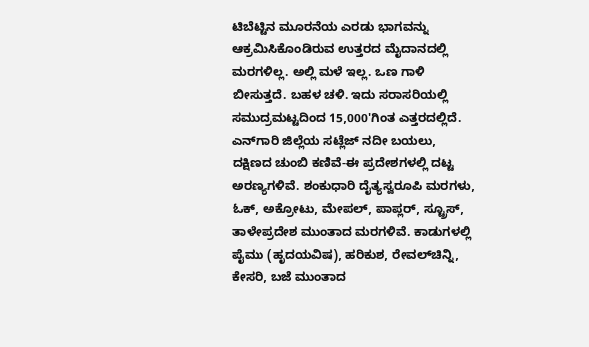ಟಿಬೆಟ್ಟಿನ ಮೂರನೆಯ ಎರಡು ಭಾಗವನ್ನು ಆಕ್ರಮಿಸಿಕೊಂಡಿರುವ ಉತ್ತರದ ಮೈದಾನದಲ್ಲಿ ಮರಗಳಿಲ್ಲ. ಅಲ್ಲಿ ಮಳೆ ಇಲ್ಲ. ಒಣ ಗಾಳಿ ಬೀಸುತ್ತದೆ. ಬಹಳ ಚಳಿ. ಇದು ಸರಾಸರಿಯಲ್ಲಿ ಸಮುದ್ರಮಟ್ಟದಿಂದ 15,000'ಗಿಂತ ಎತ್ತರದಲ್ಲಿದೆ. ಎನ್‍ಗಾರಿ ಜಿಲ್ಲೆಯ ಸಟ್ಲೆಜ್ ನದೀ ಬಯಲು, ದಕ್ಷಿಣದ ಚುಂಬಿ ಕಣಿವೆ-ಈ ಪ್ರದೇಶಗಳಲ್ಲಿ ದಟ್ಟ ಅರಣ್ಯಗಳಿವೆ. ಶಂಕುಧಾರಿ ದೈತ್ಯಸ್ವರೂಪಿ ಮರಗಳು, ಓಕ್, ಅಕ್ರೋಟು, ಮೇಪಲ್, ಪಾಪ್ಲರ್, ಸ್ಟ್ರೂಸ್, ತಾಳೇಪ್ರದೇಶ ಮುಂತಾದ ಮರಗಳಿವೆ. ಕಾಡುಗಳಲ್ಲಿ ಪೈಮು (ಹೃದಯವಿಷ), ಹರಿಕುಶ, ರೇವಲ್‍ಚಿನ್ನಿ, ಕೇಸರಿ, ಬಜೆ ಮುಂತಾದ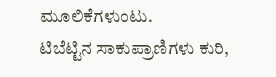ಮೂಲಿಕೆಗಳುಂಟು.
ಟಿಬೆಟ್ಟಿನ ಸಾಕುಪ್ರಾಣಿಗಳು ಕುರಿ,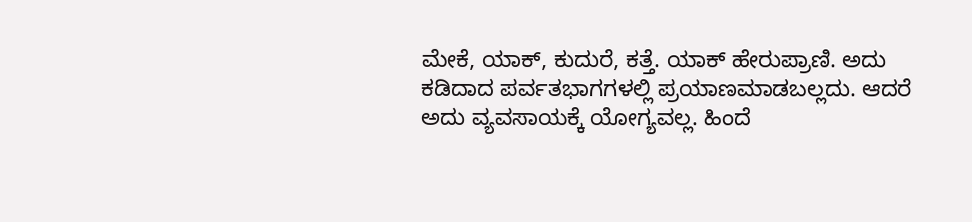ಮೇಕೆ, ಯಾಕ್, ಕುದುರೆ, ಕತ್ತೆ. ಯಾಕ್ ಹೇರುಪ್ರಾಣಿ. ಅದು ಕಡಿದಾದ ಪರ್ವತಭಾಗಗಳಲ್ಲಿ ಪ್ರಯಾಣಮಾಡಬಲ್ಲದು. ಆದರೆ ಅದು ವ್ಯವಸಾಯಕ್ಕೆ ಯೋಗ್ಯವಲ್ಲ. ಹಿಂದೆ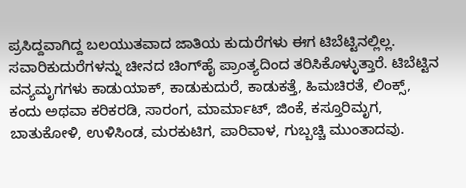ಪ್ರಸಿದ್ದವಾಗಿದ್ದ ಬಲಯುತವಾದ ಜಾತಿಯ ಕುದುರೆಗಳು ಈಗ ಟಿಬೆಟ್ಟಿನಲ್ಲಿಲ್ಲ. ಸವಾರಿಕುದುರೆಗಳನ್ನು ಚೀನದ ಚಿಂಗ್‍ಹೈ ಪ್ರಾಂತ್ಯದಿಂದ ತರಿಸಿಕೊಳ್ಳುತ್ತಾರೆ. ಟಿಬೆಟ್ಟಿನ ವನ್ಯಮೃಗಗಳು ಕಾಡುಯಾಕ್, ಕಾಡುಕುದುರೆ, ಕಾಡುಕತ್ತೆ, ಹಿಮಚಿರತೆ, ಲಿಂಕ್ಸ್, ಕಂದು ಅಥವಾ ಕರಿಕರಡಿ, ಸಾರಂಗ, ಮಾರ್ಮಾಟ್, ಜಿಂಕೆ, ಕಸ್ತೂರಿಮೃಗ, ಬಾತುಕೋಳಿ, ಉಳಿಸಿಂಡ, ಮರಕುಟಿಗ, ಪಾರಿವಾಳ, ಗುಬ್ಬಚ್ಚಿ ಮುಂತಾದವು.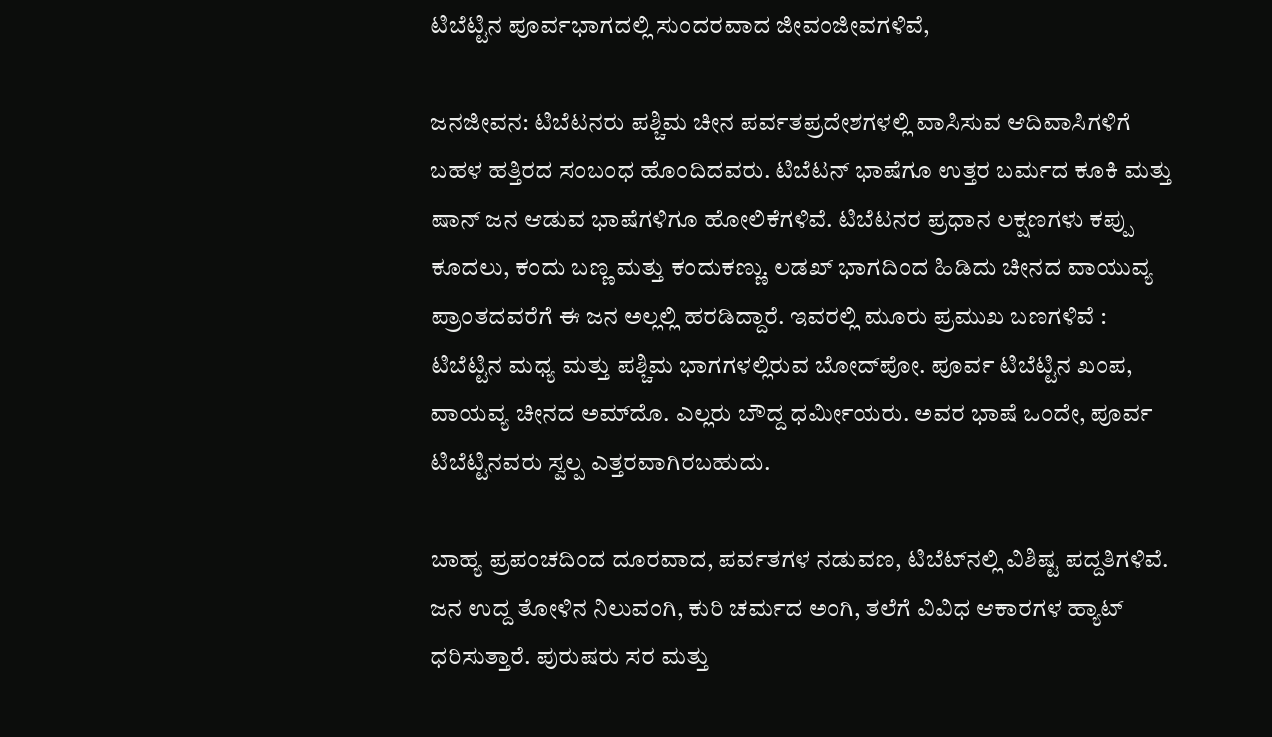ಟಿಬೆಟ್ಟಿನ ಪೂರ್ವಭಾಗದಲ್ಲಿ ಸುಂದರವಾದ ಜೀವಂಜೀವಗಳಿವೆ,

ಜನಜೀವನ: ಟಿಬೆಟನರು ಪಶ್ಚಿಮ ಚೀನ ಪರ್ವತಪ್ರದೇಶಗಳಲ್ಲಿ ವಾಸಿಸುವ ಆದಿವಾಸಿಗಳಿಗೆ ಬಹಳ ಹತ್ತಿರದ ಸಂಬಂಧ ಹೊಂದಿದವರು. ಟಿಬೆಟನ್ ಭಾಷೆಗೂ ಉತ್ತರ ಬರ್ಮದ ಕೂಕಿ ಮತ್ತು ಷಾನ್ ಜನ ಆಡುವ ಭಾಷೆಗಳಿಗೂ ಹೋಲಿಕೆಗಳಿವೆ. ಟಿಬೆಟನರ ಪ್ರಧಾನ ಲಕ್ಷಣಗಳು ಕಪ್ಪು ಕೂದಲು, ಕಂದು ಬಣ್ಣ ಮತ್ತು ಕಂದುಕಣ್ಣು. ಲಡಖ್ ಭಾಗದಿಂದ ಹಿಡಿದು ಚೀನದ ವಾಯುವ್ಯ ಪ್ರಾಂತದವರೆಗೆ ಈ ಜನ ಅಲ್ಲಲ್ಲಿ ಹರಡಿದ್ದಾರೆ. ಇವರಲ್ಲಿ ಮೂರು ಪ್ರಮುಖ ಬಣಗಳಿವೆ : ಟಿಬೆಟ್ಟಿನ ಮಧ್ಯ ಮತ್ತು ಪಶ್ಚಿಮ ಭಾಗಗಳಲ್ಲಿರುವ ಬೋದ್‍ಪೋ. ಪೂರ್ವ ಟಿಬೆಟ್ಟಿನ ಖಂಪ, ವಾಯವ್ಯ ಚೀನದ ಅಮ್‍ದೊ. ಎಲ್ಲರು ಬೌದ್ದ ಧರ್ಮೀಯರು. ಅವರ ಭಾಷೆ ಒಂದೇ, ಪೂರ್ವ ಟಿಬೆಟ್ಟಿನವರು ಸ್ವಲ್ಪ ಎತ್ತರವಾಗಿರಬಹುದು.

ಬಾಹ್ಯ ಪ್ರಪಂಚದಿಂದ ದೂರವಾದ, ಪರ್ವತಗಳ ನಡುವಣ, ಟಿಬೆಟ್‍ನಲ್ಲಿ ವಿಶಿಷ್ಟ ಪದ್ದತಿಗಳಿವೆ. ಜನ ಉದ್ದ ತೋಳಿನ ನಿಲುವಂಗಿ, ಕುರಿ ಚರ್ಮದ ಅಂಗಿ, ತಲೆಗೆ ವಿವಿಧ ಆಕಾರಗಳ ಹ್ಯಾಟ್ ಧರಿಸುತ್ತಾರೆ. ಪುರುಷರು ಸರ ಮತ್ತು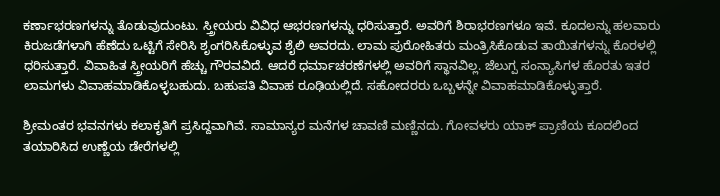ಕರ್ಣಾಭರಣಗಳನ್ನು ತೊಡುವುದುಂಟು. ಸ್ತ್ರೀಯರು ವಿವಿಧ ಆಭರಣಗಳನ್ನು ಧರಿಸುತ್ತಾರೆ. ಅವರಿಗೆ ಶಿರಾಭರಣಗಳೂ ಇವೆ. ಕೂದಲನ್ನು ಹಲವಾರು ಕಿರುಜಡೆಗಳಾಗಿ ಹೆಣೆದು ಒಟ್ಟಿಗೆ ಸೇರಿಸಿ ಶೃಂಗರಿಸಿಕೊಳ್ಳುವ ಶೈಲಿ ಅವರದು. ಲಾಮ ಪುರೋಹಿತರು ಮಂತ್ರಿಸಿಕೊಡುವ ತಾಯಿತಗಳನ್ನು ಕೊರಳಲ್ಲಿ ಧರಿಸುತ್ತಾರೆ. ವಿವಾಹಿತ ಸ್ತ್ರೀಯರಿಗೆ ಹೆಚ್ಚು ಗೌರವವಿದೆ. ಆದರೆ ಧರ್ಮಾಚರಣೆಗಳಲ್ಲಿ ಅವರಿಗೆ ಸ್ಥಾನವಿಲ್ಲ. ಜೆಲುಗ್ಪ ಸಂನ್ಯಾಸಿಗಳ ಹೊರತು ಇತರ ಲಾಮಗಳು ವಿವಾಹಮಾಡಿಕೊಳ್ಳಬಹುದು. ಬಹುಪತಿ ವಿವಾಹ ರೂಢಿಯಲ್ಲಿದೆ. ಸಹೋದರರು ಒಬ್ಬಳನ್ನೇ ವಿವಾಹಮಾಡಿಕೊಳ್ಳುತ್ತಾರೆ.

ಶ್ರೀಮಂತರ ಭವನಗಳು ಕಲಾಕೃತಿಗೆ ಪ್ರಸಿದ್ದವಾಗಿವೆ. ಸಾಮಾನ್ಯರ ಮನೆಗಳ ಚಾವಣಿ ಮಣ್ಣಿನದು. ಗೋವಳರು ಯಾಕ್ ಪ್ರಾಣಿಯ ಕೂದಲಿಂದ ತಯಾರಿಸಿದ ಉಣ್ಣೆಯ ಡೇರೆಗಳಲ್ಲಿ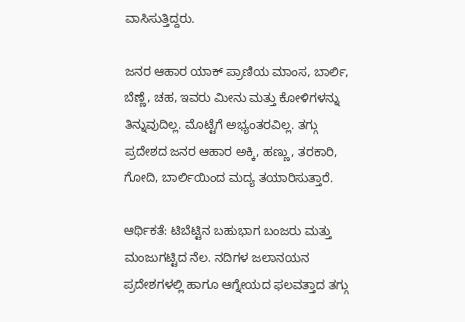ವಾಸಿಸುತ್ತಿದ್ದರು.

ಜನರ ಆಹಾರ ಯಾಕ್ ಪ್ರಾಣಿಯ ಮಾಂಸ, ಬಾರ್ಲಿ, ಬೆಣ್ಣೆ, ಚಹ, ಇವರು ಮೀನು ಮತ್ತು ಕೋಳಿಗಳನ್ನು ತಿನ್ನುವುದಿಲ್ಲ. ಮೊಟ್ಟೆಗೆ ಅಭ್ಯಂತರವಿಲ್ಲ. ತಗ್ಗು ಪ್ರದೇಶದ ಜನರ ಆಹಾರ ಅಕ್ಕಿ, ಹಣ್ಣು, ತರಕಾರಿ, ಗೋದಿ, ಬಾರ್ಲಿಯಿಂದ ಮದ್ಯ ತಯಾರಿಸುತ್ತಾರೆ.

ಆರ್ಥಿಕತೆ: ಟಿಬೆಟ್ಟಿನ ಬಹುಭಾಗ ಬಂಜರು ಮತ್ತು ಮಂಜುಗಟ್ಟಿದ ನೆಲ. ನದಿಗಳ ಜಲಾನಯನ ಪ್ರದೇಶಗಳಲ್ಲಿ ಹಾಗೂ ಆಗ್ನೇಯದ ಫಲವತ್ತಾದ ತಗ್ಗು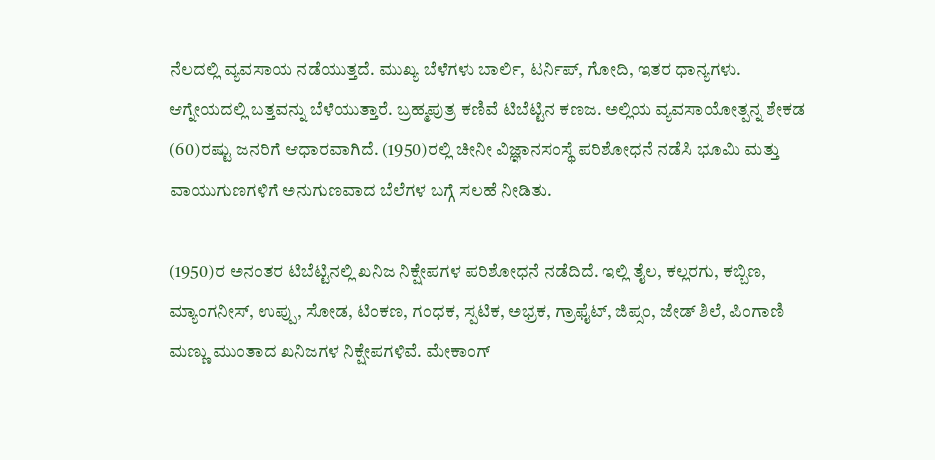ನೆಲದಲ್ಲಿ ವ್ಯವಸಾಯ ನಡೆಯುತ್ತದೆ. ಮುಖ್ಯ ಬೆಳೆಗಳು ಬಾರ್ಲಿ, ಟರ್ನಿಪ್, ಗೋದಿ, ಇತರ ಧಾನ್ಯಗಳು. ಆಗ್ನೇಯದಲ್ಲಿ ಬತ್ತವನ್ನು ಬೆಳೆಯುತ್ತಾರೆ. ಬ್ರಹ್ಮಪುತ್ರ ಕಣಿವೆ ಟಿಬೆಟ್ಟಿನ ಕಣಜ. ಅಲ್ಲಿಯ ವ್ಯವಸಾಯೋತ್ಪನ್ನ ಶೇಕಡ (60)ರಷ್ಟು ಜನರಿಗೆ ಆಧಾರವಾಗಿದೆ. (1950)ರಲ್ಲಿ ಚೀನೀ ವಿಜ್ಞಾನಸಂಸ್ಥೆ ಪರಿಶೋಧನೆ ನಡೆಸಿ ಭೂಮಿ ಮತ್ತು ವಾಯುಗುಣಗಳಿಗೆ ಅನುಗುಣವಾದ ಬೆಲೆಗಳ ಬಗ್ಗೆ ಸಲಹೆ ನೀಡಿತು.

(1950)ರ ಅನಂತರ ಟಿಬೆಟ್ಟಿನಲ್ಲಿ ಖನಿಜ ನಿಕ್ಷೇಪಗಳ ಪರಿಶೋಧನೆ ನಡೆದಿದೆ. ಇಲ್ಲಿ ತೈಲ, ಕಲ್ಲರಗು, ಕಬ್ಬಿಣ, ಮ್ಯಾಂಗನೀಸ್, ಉಪ್ಪು, ಸೋಡ, ಟಿಂಕಣ, ಗಂಧಕ, ಸ್ಪಟಿಕ, ಅಭ್ರಕ, ಗ್ರಾಫೈಟ್, ಜಿಪ್ಸಂ, ಜೇಡ್ ಶಿಲೆ, ಪಿಂಗಾಣಿ ಮಣ್ಣು ಮುಂತಾದ ಖನಿಜಗಳ ನಿಕ್ಷೇಪಗಳಿವೆ. ಮೇಕಾಂಗ್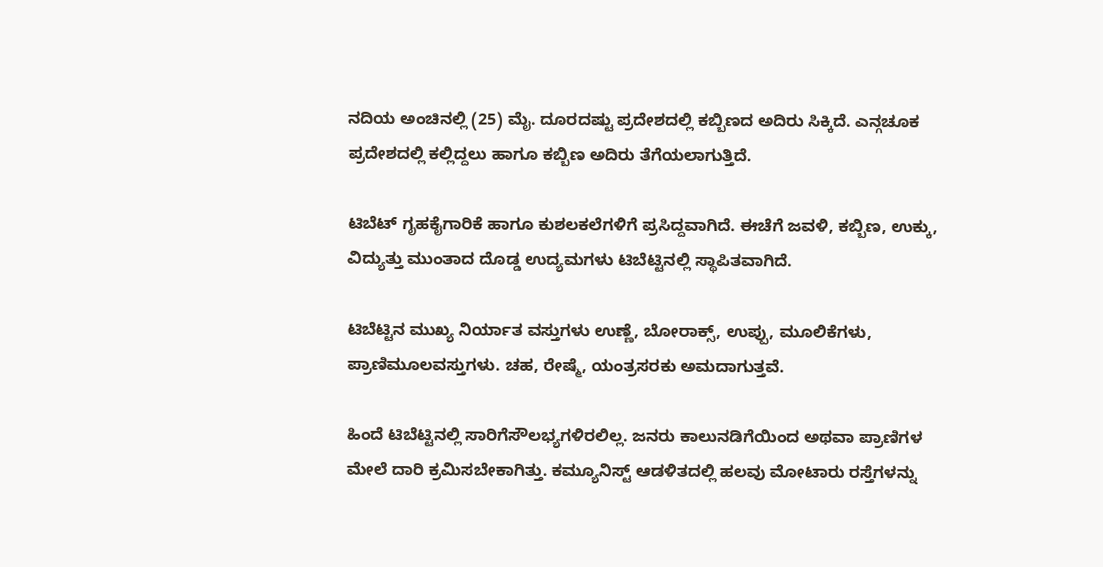ನದಿಯ ಅಂಚಿನಲ್ಲಿ (25) ಮೈ. ದೂರದಷ್ಟು ಪ್ರದೇಶದಲ್ಲಿ ಕಬ್ಬಿಣದ ಅದಿರು ಸಿಕ್ಕಿದೆ. ಎನ್ಗಚೂಕ ಪ್ರದೇಶದಲ್ಲಿ ಕಲ್ಲಿದ್ದಲು ಹಾಗೂ ಕಬ್ಬಿಣ ಅದಿರು ತೆಗೆಯಲಾಗುತ್ತಿದೆ.

ಟಿಬೆಟ್ ಗೃಹಕೈಗಾರಿಕೆ ಹಾಗೂ ಕುಶಲಕಲೆಗಳಿಗೆ ಪ್ರಸಿದ್ದವಾಗಿದೆ. ಈಚೆಗೆ ಜವಳಿ, ಕಬ್ಬಿಣ, ಉಕ್ಕು, ವಿದ್ಯುತ್ತು ಮುಂತಾದ ದೊಡ್ಡ ಉದ್ಯಮಗಳು ಟಿಬೆಟ್ಟಿನಲ್ಲಿ ಸ್ಥಾಪಿತವಾಗಿದೆ.

ಟಿಬೆಟ್ಟಿನ ಮುಖ್ಯ ನಿರ್ಯಾತ ವಸ್ತುಗಳು ಉಣ್ಣೆ, ಬೋರಾಕ್ಸ್, ಉಪ್ಪು, ಮೂಲಿಕೆಗಳು, ಪ್ರಾಣಿಮೂಲವಸ್ತುಗಳು. ಚಹ, ರೇಷ್ಮೆ, ಯಂತ್ರಸರಕು ಅಮದಾಗುತ್ತವೆ.

ಹಿಂದೆ ಟಿಬೆಟ್ಟಿನಲ್ಲಿ ಸಾರಿಗೆಸೌಲಭ್ಯಗಳಿರಲಿಲ್ಲ. ಜನರು ಕಾಲುನಡಿಗೆಯಿಂದ ಅಥವಾ ಪ್ರಾಣಿಗಳ ಮೇಲೆ ದಾರಿ ಕ್ರಮಿಸಬೇಕಾಗಿತ್ತು. ಕಮ್ಯೂನಿಸ್ಟ್ ಆಡಳಿತದಲ್ಲಿ ಹಲವು ಮೋಟಾರು ರಸ್ತೆಗಳನ್ನು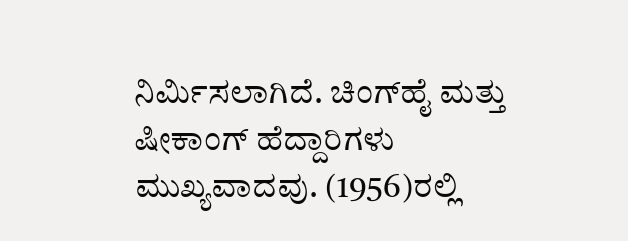ನಿರ್ಮಿಸಲಾಗಿದೆ. ಚಿಂಗ್‍ಹೈ ಮತ್ತು ಷೀಕಾಂಗ್ ಹೆದ್ದಾರಿಗಳು ಮುಖ್ಯವಾದವು. (1956)ರಲ್ಲಿ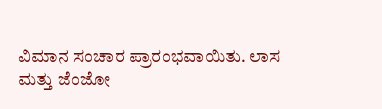ವಿಮಾನ ಸಂಚಾರ ಪ್ರಾರಂಭವಾಯಿತು. ಲಾಸ ಮತ್ತು ಜೆಂಜೋ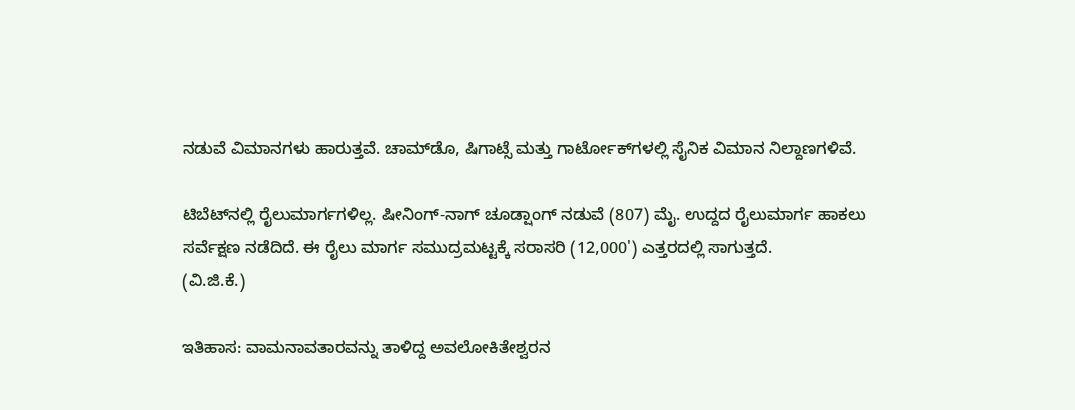ನಡುವೆ ವಿಮಾನಗಳು ಹಾರುತ್ತವೆ. ಚಾಮ್‍ಡೊ, ಷಿಗಾಟ್ಸೆ ಮತ್ತು ಗಾರ್ಟೋಕ್‍ಗಳಲ್ಲಿ ಸೈನಿಕ ವಿಮಾನ ನಿಲ್ದಾಣಗಳಿವೆ.

ಟಿಬೆಟ್‍ನಲ್ಲಿ ರೈಲುಮಾರ್ಗಗಳಿಲ್ಲ. ಷೀನಿಂಗ್-ನಾಗ್ ಚೂಡ್ಷಾಂಗ್ ನಡುವೆ (807) ಮೈ. ಉದ್ದದ ರೈಲುಮಾರ್ಗ ಹಾಕಲು ಸರ್ವೆಕ್ಷಣ ನಡೆದಿದೆ. ಈ ರೈಲು ಮಾರ್ಗ ಸಮುದ್ರಮಟ್ಟಕ್ಕೆ ಸರಾಸರಿ (12,000') ಎತ್ತರದಲ್ಲಿ ಸಾಗುತ್ತದೆ.
(ವಿ.ಜಿ.ಕೆ.)

ಇತಿಹಾಸ: ವಾಮನಾವತಾರವನ್ನು ತಾಳಿದ್ದ ಅವಲೋಕಿತೇಶ್ವರನ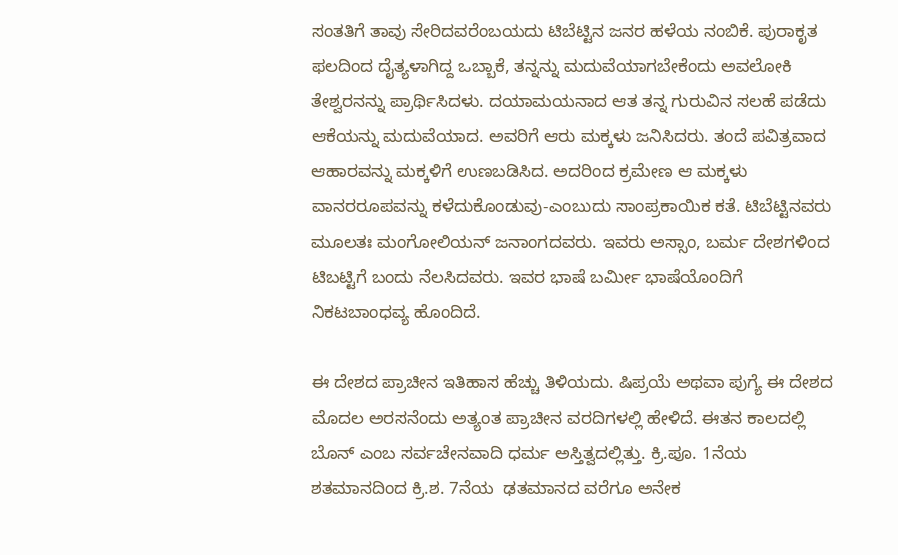ಸಂತತಿಗೆ ತಾವು ಸೇರಿದವರೆಂಬಯದು ಟಿಬೆಟ್ಟಿನ ಜನರ ಹಳೆಯ ನಂಬಿಕೆ. ಪುರಾಕೃತ ಫಲದಿಂದ ದೈತ್ಯಳಾಗಿದ್ದ ಒಬ್ಬಾಕೆ, ತನ್ನನ್ನು ಮದುವೆಯಾಗಬೇಕೆಂದು ಅವಲೋಕಿ ತೇಶ್ವರನನ್ನು ಪ್ರಾರ್ಥಿಸಿದಳು. ದಯಾಮಯನಾದ ಆತ ತನ್ನ ಗುರುವಿನ ಸಲಹೆ ಪಡೆದು ಆಕೆಯನ್ನು ಮದುವೆಯಾದ. ಅವರಿಗೆ ಆರು ಮಕ್ಕಳು ಜನಿಸಿದರು. ತಂದೆ ಪವಿತ್ರವಾದ ಆಹಾರವನ್ನು ಮಕ್ಕಳಿಗೆ ಉಣಬಡಿಸಿದ. ಅದರಿಂದ ಕ್ರಮೇಣ ಆ ಮಕ್ಕಳು ವಾನರರೂಪವನ್ನು ಕಳೆದುಕೊಂಡುವು-ಎಂಬುದು ಸಾಂಪ್ರಕಾಯಿಕ ಕತೆ. ಟಿಬೆಟ್ಟಿನವರು ಮೂಲತಃ ಮಂಗೋಲಿಯನ್ ಜನಾಂಗದವರು. ಇವರು ಅಸ್ಸಾಂ, ಬರ್ಮ ದೇಶಗಳಿಂದ ಟಿಬಟ್ಟಿಗೆ ಬಂದು ನೆಲಸಿದವರು. ಇವರ ಭಾಷೆ ಬರ್ಮೀ ಭಾಷೆಯೊಂದಿಗೆ ನಿಕಟಬಾಂಧವ್ಯ ಹೊಂದಿದೆ.

ಈ ದೇಶದ ಪ್ರಾಚೀನ ಇತಿಹಾಸ ಹೆಚ್ಚು ತಿಳಿಯದು. ಷಿಪ್ರಯೆ ಅಥವಾ ಪುಗ್ಯೆ ಈ ದೇಶದ ಮೊದಲ ಅರಸನೆಂದು ಅತ್ಯಂತ ಪ್ರಾಚೀನ ವರದಿಗಳಲ್ಲಿ ಹೇಳಿದೆ. ಈತನ ಕಾಲದಲ್ಲಿ ಬೊನ್ ಎಂಬ ಸರ್ವಚೇನವಾದಿ ಧರ್ಮ ಅಸ್ತಿತ್ವದಲ್ಲಿತ್ತು. ಕ್ರಿ.ಪೂ. 1ನೆಯ ಶತಮಾನದಿಂದ ಕ್ರಿ.ಶ. 7ನೆಯ  ಢತಮಾನದ ವರೆಗೂ ಅನೇಕ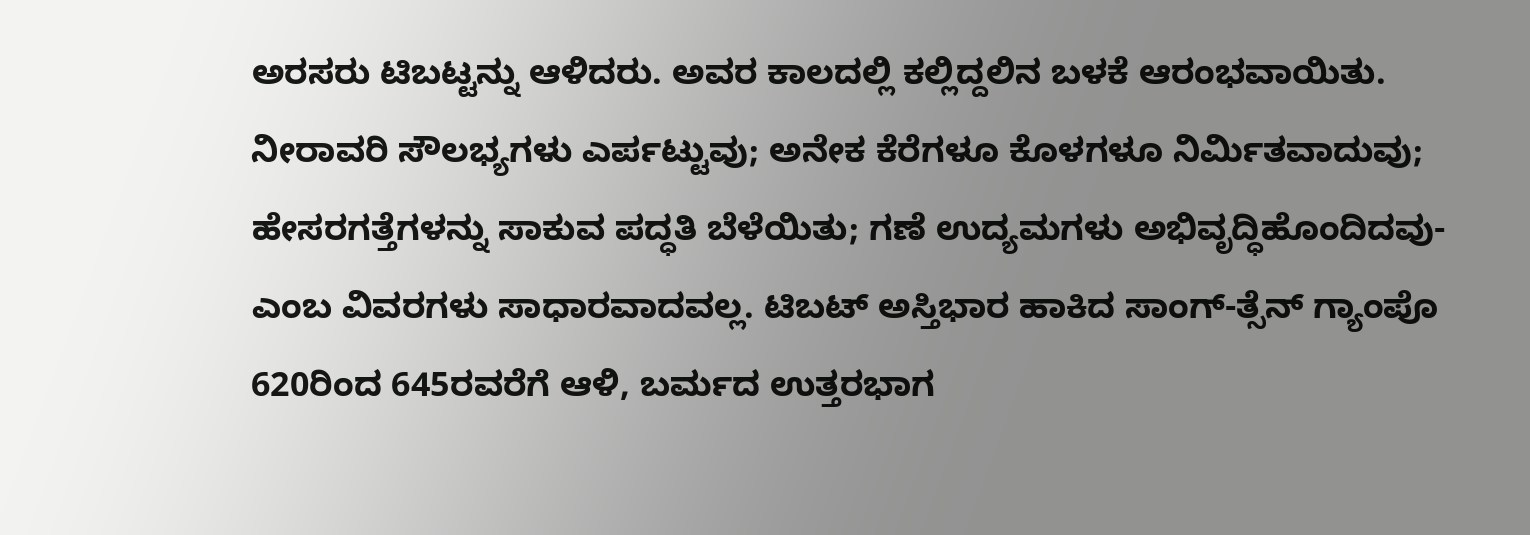ಅರಸರು ಟಿಬಟ್ಟನ್ನು ಆಳಿದರು. ಅವರ ಕಾಲದಲ್ಲಿ ಕಲ್ಲಿದ್ದಲಿನ ಬಳಕೆ ಆರಂಭವಾಯಿತು. ನೀರಾವರಿ ಸೌಲಭ್ಯಗಳು ಎರ್ಪಟ್ಟುವು; ಅನೇಕ ಕೆರೆಗಳೂ ಕೊಳಗಳೂ ನಿರ್ಮಿತವಾದುವು; ಹೇಸರಗತ್ತೆಗಳನ್ನು ಸಾಕುವ ಪದ್ಧತಿ ಬೆಳೆಯಿತು; ಗಣೆ ಉದ್ಯಮಗಳು ಅಭಿವೃದ್ಧಿಹೊಂದಿದವು-ಎಂಬ ವಿವರಗಳು ಸಾಧಾರವಾದವಲ್ಲ. ಟಿಬಟ್ ಅಸ್ತಿಭಾರ ಹಾಕಿದ ಸಾಂಗ್-ತ್ಸೆನ್ ಗ್ಯಾಂಪೊ 620ರಿಂದ 645ರವರೆಗೆ ಆಳಿ, ಬರ್ಮದ ಉತ್ತರಭಾಗ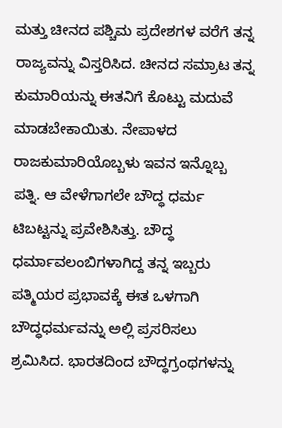ಮತ್ತು ಚೀನದ ಪಶ್ಚಿಮ ಪ್ರದೇಶಗಳ ವರೆಗೆ ತನ್ನ ರಾಜ್ಯವನ್ನು ವಿಸ್ತರಿಸಿದ. ಚೀನದ ಸಮ್ರಾಟ ತನ್ನ ಕುಮಾರಿಯನ್ನು ಈತನಿಗೆ ಕೊಟ್ಟು ಮದುವೆ ಮಾಡಬೇಕಾಯಿತು. ನೇಪಾಳದ ರಾಜಕುಮಾರಿಯೊಬ್ಬಳು ಇವನ ಇನ್ನೊಬ್ಬ ಪತ್ನಿ. ಆ ವೇಳೆಗಾಗಲೇ ಬೌದ್ಧ ಧರ್ಮ ಟಿಬಟ್ಟನ್ನು ಪ್ರವೇಶಿಸಿತ್ತು. ಬೌದ್ಧ ಧರ್ಮಾವಲಂಬಿಗಳಾಗಿದ್ದ ತನ್ನ ಇಬ್ಬರು ಪತ್ಮಿಯರ ಪ್ರಭಾವಕ್ಕೆ ಈತ ಒಳಗಾಗಿ ಬೌದ್ಧಧರ್ಮವನ್ನು ಅಲ್ಲಿ ಪ್ರಸರಿಸಲು ಶ್ರಮಿಸಿದ. ಭಾರತದಿಂದ ಬೌದ್ಧಗ್ರಂಥಗಳನ್ನು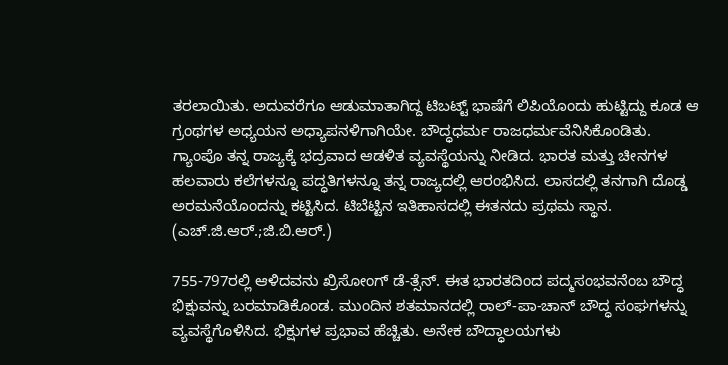ತರಲಾಯಿತು. ಅದುವರೆಗೂ ಆಡುಮಾತಾಗಿದ್ದ ಟಿಬಟ್ಟ್ ಭಾಷೆಗೆ ಲಿಪಿಯೊಂದು ಹುಟ್ಟಿದ್ದು ಕೂಡ ಆ ಗ್ರಂಥಗಳ ಅಧ್ಯಯನ ಅಧ್ಯಾಪನಳಿಗಾಗಿಯೇ. ಬೌದ್ಧಧರ್ಮ ರಾಜಧರ್ಮವೆನಿಸಿಕೊಂಡಿತು. ಗ್ಯಾಂಪೊ ತನ್ನ ರಾಜ್ಯಕ್ಕೆ ಭದ್ರವಾದ ಆಡಳಿತ ವ್ಯವಸ್ಥೆಯನ್ನು ನೀಡಿದ. ಭಾರತ ಮತ್ತು ಚೀನಗಳ ಹಲವಾರು ಕಲೆಗಳನ್ನೂ ಪದ್ಧತಿಗಳನ್ನೂ ತನ್ನ ರಾಜ್ಯದಲ್ಲಿ ಆರಂಭಿಸಿದ. ಲಾಸದಲ್ಲಿ ತನಗಾಗಿ ದೊಡ್ಡ ಅರಮನೆಯೊಂದನ್ನು ಕಟ್ಟಿಸಿದ. ಟಿಬೆಟ್ಟಿನ ಇತಿಹಾಸದಲ್ಲಿ ಈತನದು ಪ್ರಥಮ ಸ್ಥಾನ.
(ಎಚ್.ಜಿ.ಆರ್.;ಜಿ.ಬಿ.ಆರ್.)

755-797ರಲ್ಲಿ ಆಳಿದವನು ಖ್ರಿಸೋಂಗ್ ಡೆ-ತ್ಸೆನ್. ಈತ ಭಾರತದಿಂದ ಪದ್ಮಸಂಭವನೆಂಬ ಬೌದ್ಧ ಭಿಕ್ಷುವನ್ನು ಬರಮಾಡಿಕೊಂಡ. ಮುಂದಿನ ಶತಮಾನದಲ್ಲಿ ರಾಲ್-ಪಾ-ಚಾನ್ ಬೌದ್ಧ ಸಂಘಗಳನ್ನು ವ್ಯವಸ್ಥೆಗೊಳಿಸಿದ. ಭಿಕ್ಷುಗಳ ಪ್ರಭಾವ ಹೆಚ್ಚಿತು. ಅನೇಕ ಬೌದ್ಧಾಲಯಗಳು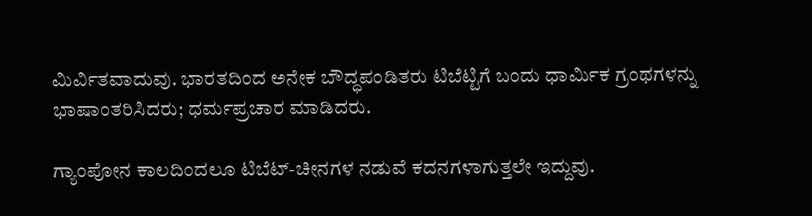ಮಿರ್ವಿತವಾದುವು. ಭಾರತದಿಂದ ಅನೇಕ ಬೌದ್ಧಪಂಡಿತರು ಟಿಬೆಟ್ಟಿಗೆ ಬಂದು ಧಾರ್ಮಿಕ ಗ್ರಂಥಗಳನ್ನು ಭಾಷಾಂತರಿಸಿದರು; ಧರ್ಮಪ್ರಚಾರ ಮಾಡಿದರು.

ಗ್ಯಾಂಪೋನ ಕಾಲದಿಂದಲೂ ಟಿಬೆಟ್-ಚೀನಗಳ ನಡುವೆ ಕದನಗಳಾಗುತ್ತಲೇ ಇದ್ದುವು.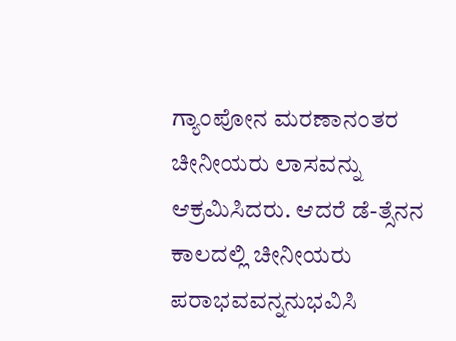ಗ್ಯಾಂಪೋನ ಮರಣಾನಂತರ ಚೀನೀಯರು ಲಾಸವನ್ನು ಆಕ್ರಮಿಸಿದರು. ಆದರೆ ಡೆ-ತ್ಸೆನನ ಕಾಲದಲ್ಲಿ ಚೀನೀಯರು ಪರಾಭವವನ್ನನುಭವಿಸಿ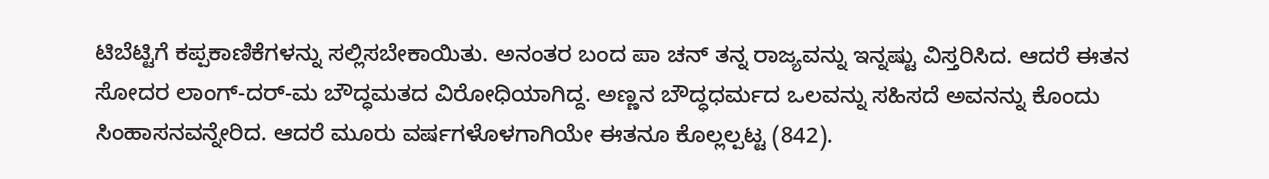ಟಿಬೆಟ್ಟಿಗೆ ಕಪ್ಪಕಾಣಿಕೆಗಳನ್ನು ಸಲ್ಲಿಸಬೇಕಾಯಿತು. ಅನಂತರ ಬಂದ ಪಾ ಚನ್ ತನ್ನ ರಾಜ್ಯವನ್ನು ಇನ್ನಷ್ಟು ವಿಸ್ತರಿಸಿದ. ಆದರೆ ಈತನ ಸೋದರ ಲಾಂಗ್-ದರ್-ಮ ಬೌದ್ಧಮತದ ವಿರೋಧಿಯಾಗಿದ್ದ. ಅಣ್ಣನ ಬೌದ್ಧಧರ್ಮದ ಒಲವನ್ನು ಸಹಿಸದೆ ಅವನನ್ನು ಕೊಂದು ಸಿಂಹಾಸನವನ್ನೇರಿದ. ಆದರೆ ಮೂರು ವರ್ಷಗಳೊಳಗಾಗಿಯೇ ಈತನೂ ಕೊಲ್ಲಲ್ಪಟ್ಟ (842).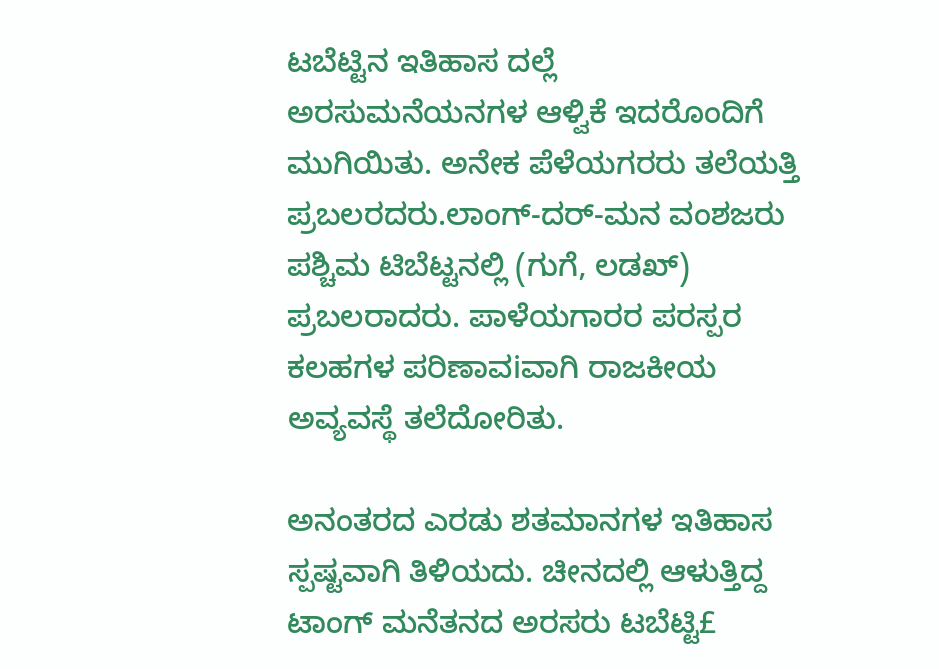ಟಬೆಟ್ಟಿನ ಇತಿಹಾಸ ದಲ್ಲೆ ಅರಸುಮನೆಯನಗಳ ಆಳ್ವಿಕೆ ಇದರೊಂದಿಗೆ ಮುಗಿಯಿತು. ಅನೇಕ ಪೆಳೆಯಗರರು ತಲೆಯತ್ತಿ ಪ್ರಬಲರದರು.ಲಾಂಗ್-ದರ್-ಮನ ವಂಶಜರು ಪಶ್ಚಿಮ ಟಿಬೆಟ್ಟನಲ್ಲಿ (ಗುಗೆ, ಲಡಖ್) ಪ್ರಬಲರಾದರು. ಪಾಳೆಯಗಾರರ ಪರಸ್ಪರ ಕಲಹಗಳ ಪರಿಣಾವiವಾಗಿ ರಾಜಕೀಯ ಅವ್ಯವಸ್ಥೆ ತಲೆದೋರಿತು.

ಅನಂತರದ ಎರಡು ಶತಮಾನಗಳ ಇತಿಹಾಸ ಸ್ಪಷ್ಟವಾಗಿ ತಿಳಿಯದು. ಚೀನದಲ್ಲಿ ಆಳುತ್ತಿದ್ದ ಟಾಂಗ್ ಮನೆತನದ ಅರಸರು ಟಬೆಟ್ಟಿ£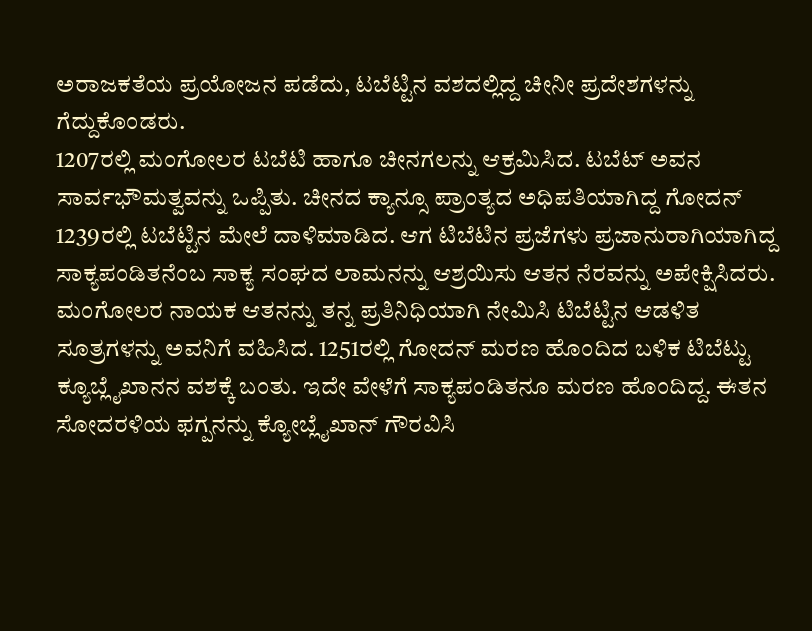ಅರಾಜಕತೆಯ ಪ್ರಯೋಜನ ಪಡೆದು, ಟಬೆಟ್ಟಿನ ವಶದಲ್ಲಿದ್ದ ಚೀನೀ ಪ್ರದೇಶಗಳನ್ನು ಗೆದ್ದುಕೊಂಡರು.
1207ರಲ್ಲಿ ಮಂಗೋಲರ ಟಬೆಟಿ ಹಾಗೂ ಚೀನಗಲನ್ನು ಆಕ್ರಮಿಸಿದ. ಟಬೆಟ್ ಅವನ ಸಾರ್ವಭೌಮತ್ವವನ್ನು ಒಪ್ಪಿತು. ಚೀನದ ಕ್ಯಾನ್ಸೂ ಪ್ರಾಂತ್ಯದ ಅಧಿಪತಿಯಾಗಿದ್ದ ಗೋದನ್ 1239ರಲ್ಲಿ ಟಬೆಟ್ಟಿನ ಮೇಲೆ ದಾಳಿಮಾಡಿದ. ಆಗ ಟಿಬೆಟಿನ ಪ್ರಜೆಗಳು ಪ್ರಜಾನುರಾಗಿಯಾಗಿದ್ದ ಸಾಕ್ಯಪಂಡಿತನೆಂಬ ಸಾಕ್ಯ ಸಂಘದ ಲಾಮನನ್ನು ಆಶ್ರಯಿಸು ಆತನ ನೆರವನ್ನು ಅಪೇಕ್ಷಿಸಿದರು. ಮಂಗೋಲರ ನಾಯಕ ಆತನನ್ನು ತನ್ನ ಪ್ರತಿನಿಧಿಯಾಗಿ ನೇಮಿಸಿ ಟಿಬೆಟ್ಟಿನ ಆಡಳಿತ ಸೂತ್ರಗಳನ್ನು ಅವನಿಗೆ ವಹಿಸಿದ. 1251ರಲ್ಲಿ ಗೋದನ್ ಮರಣ ಹೊಂದಿದ ಬಳಿಕ ಟಿಬೆಟ್ಟು ಕ್ಯೂಬ್ಲೈಖಾನನ ವಶಕ್ಕೆ ಬಂತು. ಇದೇ ವೇಳೆಗೆ ಸಾಕ್ಯಪಂಡಿತನೂ ಮರಣ ಹೊಂದಿದ್ದ. ಈತನ ಸೋದರಳಿಯ ಫಗ್ಪನನ್ನು ಕ್ಯೋಬ್ಲೈಖಾನ್ ಗೌರವಿಸಿ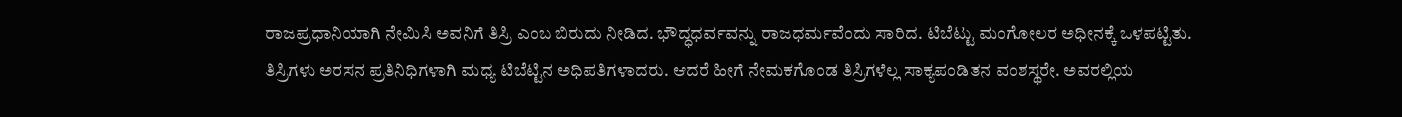ರಾಜಪ್ರಧಾನಿಯಾಗಿ ನೇಮಿಸಿ ಅವನಿಗೆ ತಿಸ್ರಿ ಎಂಬ ಬಿರುದು ನೀಡಿದ. ಭೌದ್ಧಧರ್ವವನ್ನು ರಾಜಧರ್ಮವೆಂದು ಸಾರಿದ. ಟಿಬೆಟ್ಟು ಮಂಗೋಲರ ಅಧೀನಕ್ಕೆ ಒಳಪಟ್ಟಿತು. ತಿಸ್ರಿಗಳು ಅರಸನ ಪ್ರತಿನಿಧಿಗಳಾಗಿ ಮಧ್ಯ ಟಿಬೆಟ್ಟಿನ ಅಧಿಪತಿಗಳಾದರು. ಆದರೆ ಹೀಗೆ ನೇಮಕಗೊಂಡ ತಿಸ್ರಿಗಳೆಲ್ಲ ಸಾಕ್ಯಪಂಡಿತನ ವಂಶಸ್ಥರೇ. ಅವರಲ್ಲಿಯ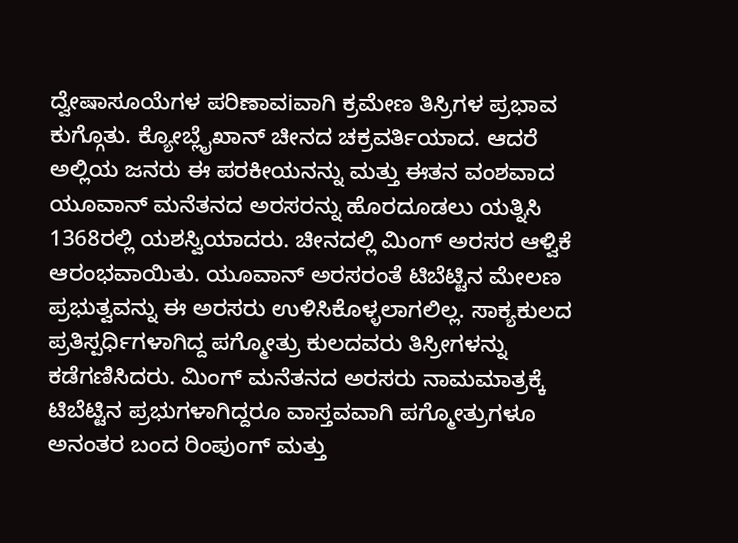ದ್ವೇಷಾಸೂಯೆಗಳ ಪರಿಣಾವiವಾಗಿ ಕ್ರಮೇಣ ತಿಸ್ರಿಗಳ ಪ್ರಭಾವ ಕುಗ್ಗೊತು. ಕ್ಯೋಬ್ಲೈಖಾನ್ ಚೀನದ ಚಕ್ರವರ್ತಿಯಾದ. ಆದರೆ ಅಲ್ಲಿಯ ಜನರು ಈ ಪರಕೀಯನನ್ನು ಮತ್ತು ಈತನ ವಂಶವಾದ ಯೂವಾನ್ ಮನೆತನದ ಅರಸರನ್ನು ಹೊರದೂಡಲು ಯತ್ನಿಸಿ 1368ರಲ್ಲಿ ಯಶಸ್ವಿಯಾದರು. ಚೀನದಲ್ಲಿ ಮಿಂಗ್ ಅರಸರ ಆಳ್ವಿಕೆ ಆರಂಭವಾಯಿತು. ಯೂವಾನ್ ಅರಸರಂತೆ ಟಿಬೆಟ್ಟಿನ ಮೇಲಣ ಪ್ರಭುತ್ವವನ್ನು ಈ ಅರಸರು ಉಳಿಸಿಕೊಳ್ಳಲಾಗಲಿಲ್ಲ. ಸಾಕ್ಯಕುಲದ ಪ್ರತಿಸ್ಪರ್ಧಿಗಳಾಗಿದ್ದ ಪಗ್ಮೋತ್ರು ಕುಲದವರು ತಿಸ್ರೀಗಳನ್ನು ಕಡೆಗಣಿಸಿದರು. ಮಿಂಗ್ ಮನೆತನದ ಅರಸರು ನಾಮಮಾತ್ರಕ್ಕೆ ಟಿಬೆಟ್ಟಿನ ಪ್ರಭುಗಳಾಗಿದ್ದರೂ ವಾಸ್ತವವಾಗಿ ಪಗ್ಮೋತ್ರುಗಳೂ ಅನಂತರ ಬಂದ ರಿಂಪುಂಗ್ ಮತ್ತು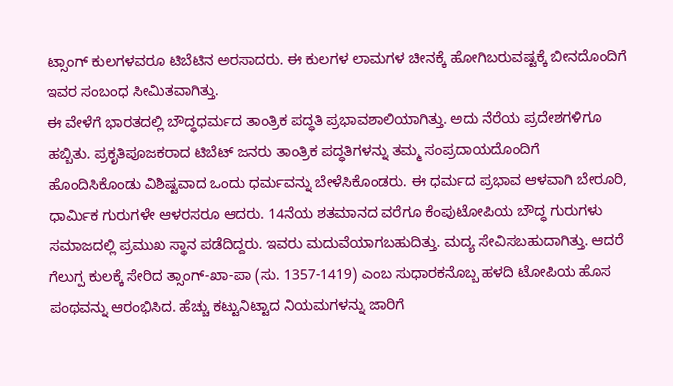ಟ್ಸಾಂಗ್ ಕುಲಗಳವರೂ ಟಿಬೆಟಿನ ಅರಸಾದರು. ಈ ಕುಲಗಳ ಲಾಮಗಳ ಚೀನಕ್ಕೆ ಹೋಗಿಬರುವಷ್ಟಕ್ಕೆ ಬೀನದೊಂದಿಗೆ ಇವರ ಸಂಬಂಧ ಸೀಮಿತವಾಗಿತ್ತು.
ಈ ವೇಳೆಗೆ ಭಾರತದಲ್ಲಿ ಬೌದ್ಧಧರ್ಮದ ತಾಂತ್ರಿಕ ಪದ್ಧತಿ ಪ್ರಭಾವಶಾಲಿಯಾಗಿತ್ತು. ಅದು ನೆರೆಯ ಪ್ರದೇಶಗಳಿಗೂ ಹಬ್ಬಿತು. ಪ್ರಕೃತಿಪೂಜಕರಾದ ಟಿಬೆಟ್ ಜನರು ತಾಂತ್ರಿಕ ಪದ್ಧತಿಗಳನ್ನು ತಮ್ಮ ಸಂಪ್ರದಾಯದೊಂದಿಗೆ ಹೊಂದಿಸಿಕೊಂಡು ವಿಶಿಷ್ಟವಾದ ಒಂದು ಧರ್ಮವನ್ನು ಬೇಳೆಸಿಕೊಂಡರು. ಈ ಧರ್ಮದ ಪ್ರಭಾವ ಆಳವಾಗಿ ಬೇರೂರಿ, ಧಾರ್ಮಿಕ ಗುರುಗಳೇ ಆಳರಸರೂ ಆದರು. 14ನೆಯ ಶತಮಾನದ ವರೆಗೂ ಕೆಂಪುಟೋಪಿಯ ಬೌದ್ಧ ಗುರುಗಳು ಸಮಾಜದಲ್ಲಿ ಪ್ರಮುಖ ಸ್ಥಾನ ಪಡೆದಿದ್ದರು. ಇವರು ಮದುವೆಯಾಗಬಹುದಿತ್ತು. ಮದ್ಯ ಸೇವಿಸಬಹುದಾಗಿತ್ತು. ಆದರೆ ಗೆಲುಗ್ಪ ಕುಲಕ್ಕೆ ಸೇರಿದ ತ್ಸಾಂಗ್-ಖಾ-ಪಾ (ಸು. 1357-1419) ಎಂಬ ಸುಧಾರಕನೊಬ್ಬ ಹಳದಿ ಟೋಪಿಯ ಹೊಸ ಪಂಥವನ್ನು ಆರಂಭಿಸಿದ. ಹೆಚ್ಚು ಕಟ್ಟುನಿಟ್ಟಾದ ನಿಯಮಗಳನ್ನು ಜಾರಿಗೆ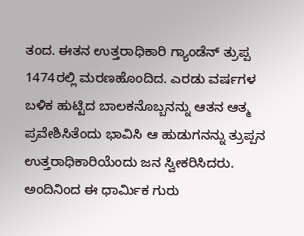ತಂದ. ಈತನ ಉತ್ತರಾಧಿಕಾರಿ ಗ್ಯಾಂಡೆನ್ ತ್ರುಪ್ಪ 1474ರಲ್ಲಿ ಮರಣಹೊಂದಿದ. ಎರಡು ವರ್ಷಗಳ ಬಳಿಕ ಹುಟ್ಟಿದ ಬಾಲಕನೊಬ್ಬನನ್ನು ಆತನ ಆತ್ಮ ಪ್ರವೇಶಿಸಿತೆಂದು ಭಾವಿಸಿ ಆ ಹುಡುಗನನ್ನು ತ್ರುಪ್ಪನ ಉತ್ತರಾಧಿಕಾರಿಯೆಂದು ಜನ ಸ್ವೀಕರಿಸಿದರು. ಅಂದಿನಿಂದ ಈ ಧಾರ್ಮಿಕ ಗುರು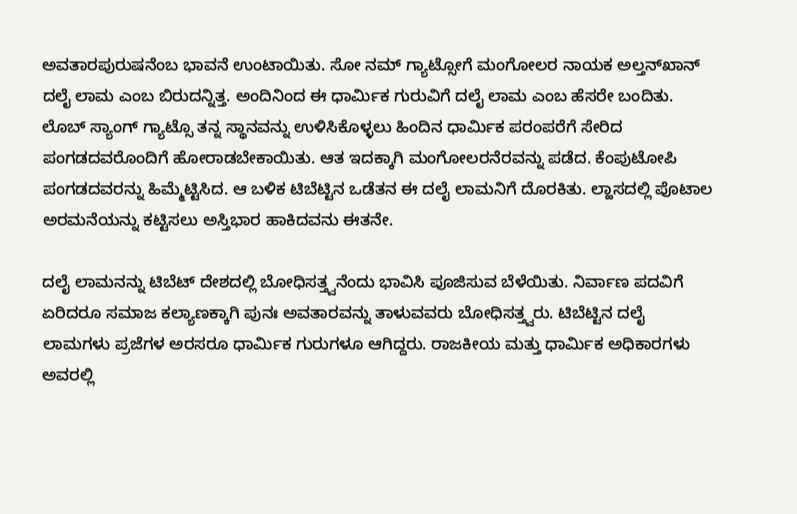ಅವತಾರಪುರುಷನೆಂಬ ಭಾವನೆ ಉಂಟಾಯಿತು. ಸೋ ನಮ್ ಗ್ಯಾಟ್ಸೋಗೆ ಮಂಗೋಲರ ನಾಯಕ ಅಲ್ತನ್‍ಖಾನ್ ದಲೈ ಲಾಮ ಎಂಬ ಬಿರುದನ್ನಿತ್ತ. ಅಂದಿನಿಂದ ಈ ಧಾರ್ಮಿಕ ಗುರುವಿಗೆ ದಲೈ ಲಾಮ ಎಂಬ ಹೆಸರೇ ಬಂದಿತು. ಲೊಬ್ ಸ್ಯಾಂಗ್ ಗ್ಯಾಟ್ಸೊ ತನ್ನ ಸ್ಥಾನವನ್ನು ಉಳಿಸಿಕೊಳ್ಳಲು ಹಿಂದಿನ ಧಾರ್ಮಿಕ ಪರಂಪರೆಗೆ ಸೇರಿದ ಪಂಗಡದವರೊಂದಿಗೆ ಹೋರಾಡಬೇಕಾಯಿತು. ಆತ ಇದಕ್ಕಾಗಿ ಮಂಗೋಲರನೆರವನ್ನು ಪಡೆದ. ಕೆಂಪುಟೋಪಿ ಪಂಗಡದವರನ್ನು ಹಿಮ್ಮೆಟ್ಟಿಸಿದ. ಆ ಬಳಿಕ ಟಿಬೆಟ್ಟಿನ ಒಡೆತನ ಈ ದಲೈ ಲಾಮನಿಗೆ ದೊರಕಿತು. ಲ್ಹಾಸದಲ್ಲಿ ಪೊಟಾಲ ಅರಮನೆಯನ್ನು ಕಟ್ಟಿಸಲು ಅಸ್ತಿಭಾರ ಹಾಕಿದವನು ಈತನೇ.

ದಲೈ ಲಾಮನನ್ನು ಟಿಬೆಟ್ ದೇಶದಲ್ಲಿ ಬೋಧಿಸತ್ತ್ವನೆಂದು ಭಾವಿಸಿ ಪೂಜಿಸುವ ಬೆಳೆಯಿತು. ನಿರ್ವಾಣ ಪದವಿಗೆ ಏರಿದರೂ ಸಮಾಜ ಕಲ್ಯಾಣಕ್ಕಾಗಿ ಪುನಃ ಅವತಾರವನ್ನು ತಾಳುವವರು ಬೋಧಿಸತ್ತ್ವರು. ಟಿಬೆಟ್ಟಿನ ದಲೈ ಲಾಮಗಳು ಪ್ರಜೆಗಳ ಅರಸರೂ ಧಾರ್ಮಿಕ ಗುರುಗಳೂ ಆಗಿದ್ದರು. ರಾಜಕೀಯ ಮತ್ತು ಧಾರ್ಮಿಕ ಅಧಿಕಾರಗಳು ಅವರಲ್ಲಿ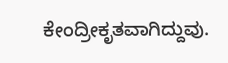ಕೇಂದ್ರೀಕೃತವಾಗಿದ್ದುವು.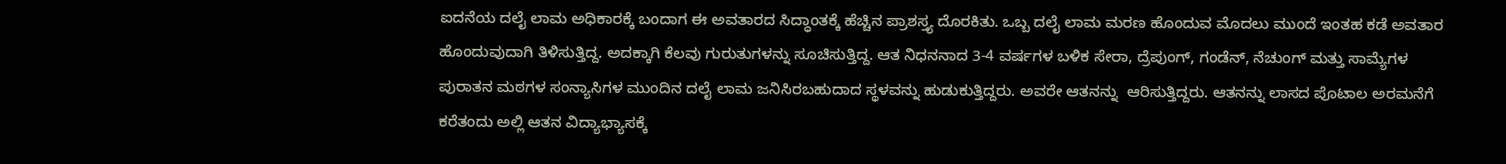ಐದನೆಯ ದಲೈ ಲಾಮ ಅಧಿಕಾರಕ್ಕೆ ಬಂದಾಗ ಈ ಅವತಾರದ ಸಿದ್ಧಾಂತಕ್ಕೆ ಹೆಚ್ಚಿನ ಪ್ರಾಶಸ್ತ್ಯ ದೊರಕಿತು. ಒಬ್ಬ ದಲೈ ಲಾಮ ಮರಣ ಹೊಂದುವ ಮೊದಲು ಮುಂದೆ ಇಂತಹ ಕಡೆ ಅವತಾರ ಹೊಂದುವುದಾಗಿ ತಿಳಿಸುತ್ತಿದ್ದ. ಅದಕ್ಕಾಗಿ ಕೆಲವು ಗುರುತುಗಳನ್ನು ಸೂಚಿಸುತ್ತಿದ್ದ. ಆತ ನಿಧನನಾದ 3-4 ವರ್ಷಗಳ ಬಳಿಕ ಸೇರಾ, ದ್ರೆಪುಂಗ್, ಗಂಡೆನ್, ನೆಚುಂಗ್ ಮತ್ತು ಸಾಮ್ಯೆಗಳ ಪುರಾತನ ಮಠಗಳ ಸಂನ್ಯಾಸಿಗಳ ಮುಂದಿನ ದಲೈ ಲಾಮ ಜನಿಸಿರಬಹುದಾದ ಸ್ಥಳವನ್ನು ಹುಡುಕುತ್ತಿದ್ದರು. ಅವರೇ ಆತನನ್ನು  ಆರಿಸುತ್ತಿದ್ದರು. ಆತನನ್ನು ಲಾಸದ ಪೊಟಾಲ ಅರಮನೆಗೆ ಕರೆತಂದು ಅಲ್ಲಿ ಆತನ ವಿದ್ಯಾಭ್ಯಾಸಕ್ಕೆ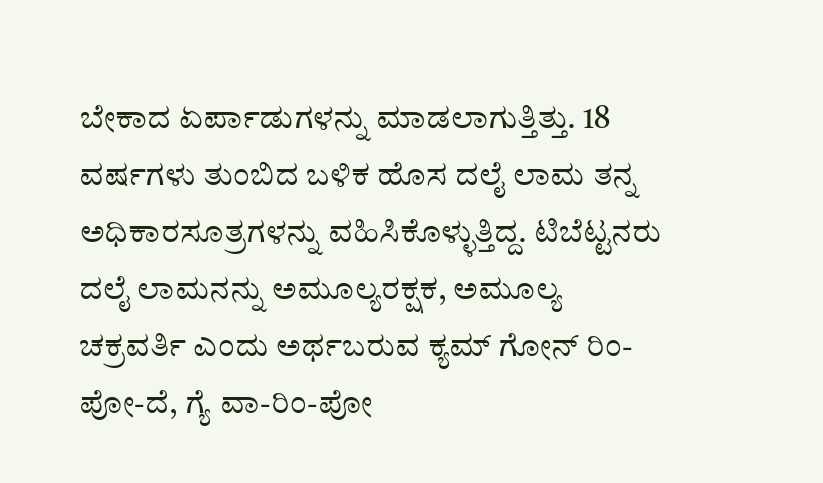ಬೇಕಾದ ಏರ್ಪಾಡುಗಳನ್ನು ಮಾಡಲಾಗುತ್ತಿತ್ತು. 18 ವರ್ಷಗಳು ತುಂಬಿದ ಬಳಿಕ ಹೊಸ ದಲೈ ಲಾಮ ತನ್ನ ಅಧಿಕಾರಸೂತ್ರಗಳನ್ನು ವಹಿಸಿಕೊಳ್ಳುತ್ತಿದ್ದ. ಟಿಬೆಟ್ಟನರು ದಲೈ ಲಾಮನನ್ನು ಅಮೂಲ್ಯರಕ್ಷಕ, ಅಮೂಲ್ಯ ಚಕ್ರವರ್ತಿ ಎಂದು ಅರ್ಥಬರುವ ಕ್ಯಮ್ ಗೋನ್ ರಿಂ-ಪೋ-ದೆ, ಗ್ಯೆ ವಾ-ರಿಂ-ಪೋ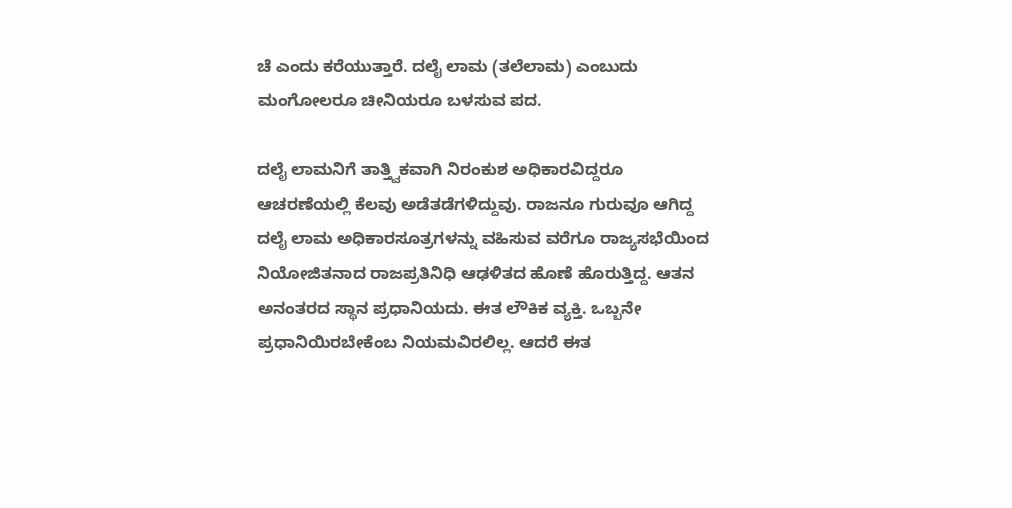ಚೆ ಎಂದು ಕರೆಯುತ್ತಾರೆ. ದಲೈ ಲಾಮ (ತಲೆಲಾಮ) ಎಂಬುದು ಮಂಗೋಲರೂ ಚೀನಿಯರೂ ಬಳಸುವ ಪದ.

ದಲೈ ಲಾಮನಿಗೆ ತಾತ್ತ್ವಿಕವಾಗಿ ನಿರಂಕುಶ ಅಧಿಕಾರವಿದ್ದರೂ ಆಚರಣೆಯಲ್ಲಿ ಕೆಲವು ಅಡೆತಡೆಗಳಿದ್ದುವು. ರಾಜನೂ ಗುರುವೂ ಆಗಿದ್ದ ದಲೈ ಲಾಮ ಅಧಿಕಾರಸೂತ್ರಗಳನ್ನು ವಹಿಸುವ ವರೆಗೂ ರಾಜ್ಯಸಭೆಯಿಂದ ನಿಯೋಜಿತನಾದ ರಾಜಪ್ರತಿನಿಧಿ ಆಢಳಿತದ ಹೊಣೆ ಹೊರುತ್ತಿದ್ದ. ಆತನ ಅನಂತರದ ಸ್ಥಾನ ಪ್ರಧಾನಿಯದು. ಈತ ಲೌಕಿಕ ವ್ಯಕ್ತಿ. ಒಬ್ಬನೇ ಪ್ರಧಾನಿಯಿರಬೇಕೆಂಬ ನಿಯಮವಿರಲಿಲ್ಲ. ಆದರೆ ಈತ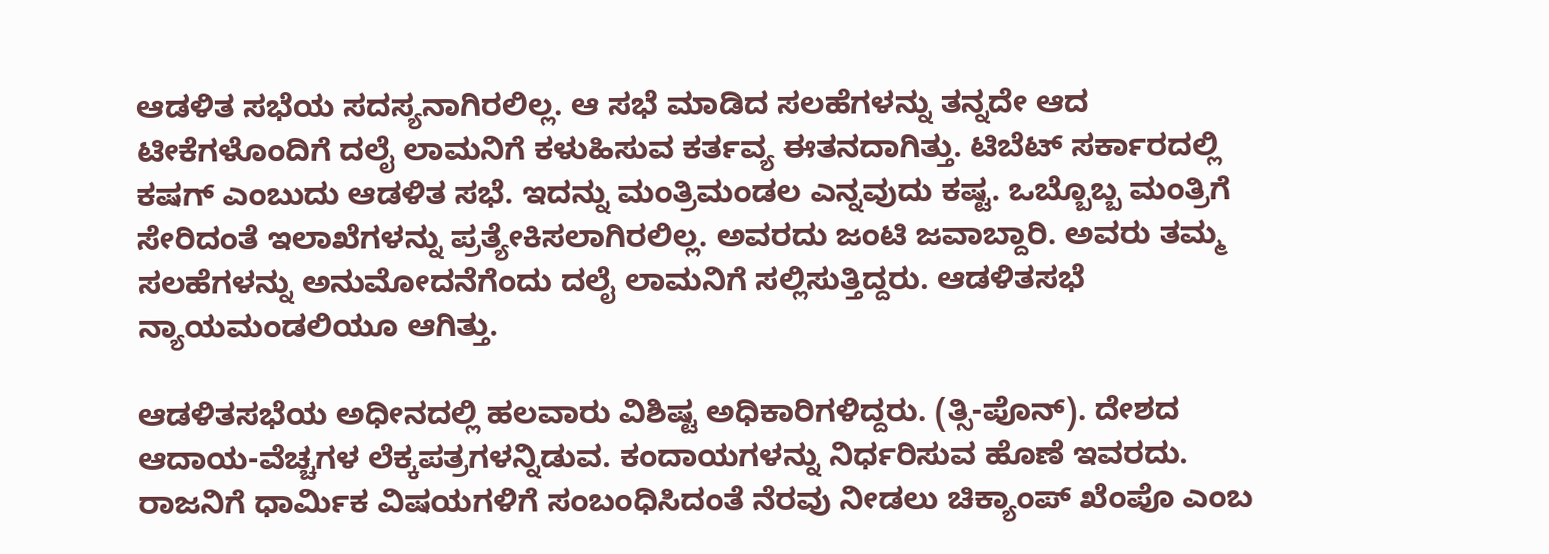ಆಡಳಿತ ಸಭೆಯ ಸದಸ್ಯನಾಗಿರಲಿಲ್ಲ. ಆ ಸಭೆ ಮಾಡಿದ ಸಲಹೆಗಳನ್ನು ತನ್ನದೇ ಆದ ಟೀಕೆಗಳೊಂದಿಗೆ ದಲೈ ಲಾಮನಿಗೆ ಕಳುಹಿಸುವ ಕರ್ತವ್ಯ ಈತನದಾಗಿತ್ತು. ಟಿಬೆಟ್ ಸರ್ಕಾರದಲ್ಲಿ ಕಷಗ್ ಎಂಬುದು ಆಡಳಿತ ಸಭೆ. ಇದನ್ನು ಮಂತ್ರಿಮಂಡಲ ಎನ್ನವುದು ಕಷ್ಟ. ಒಬ್ಬೊಬ್ಬ ಮಂತ್ರಿಗೆ ಸೇರಿದಂತೆ ಇಲಾಖೆಗಳನ್ನು ಪ್ರತ್ಯೇಕಿಸಲಾಗಿರಲಿಲ್ಲ. ಅವರದು ಜಂಟಿ ಜವಾಬ್ದಾರಿ. ಅವರು ತಮ್ಮ ಸಲಹೆಗಳನ್ನು ಅನುಮೋದನೆಗೆಂದು ದಲೈ ಲಾಮನಿಗೆ ಸಲ್ಲಿಸುತ್ತಿದ್ದರು. ಆಡಳಿತಸಭೆ ನ್ಯಾಯಮಂಡಲಿಯೂ ಆಗಿತ್ತು.

ಆಡಳಿತಸಭೆಯ ಅಧೀನದಲ್ಲಿ ಹಲವಾರು ವಿಶಿಷ್ಟ ಅಧಿಕಾರಿಗಳಿದ್ದರು. (ತ್ಸಿ-ಪೊನ್). ದೇಶದ ಆದಾಯ-ವೆಚ್ಚಗಳ ಲೆಕ್ಕಪತ್ರಗಳನ್ನಿಡುವ. ಕಂದಾಯಗಳನ್ನು ನಿರ್ಧರಿಸುವ ಹೊಣೆ ಇವರದು. ರಾಜನಿಗೆ ಧಾರ್ಮಿಕ ವಿಷಯಗಳಿಗೆ ಸಂಬಂಧಿಸಿದಂತೆ ನೆರವು ನೀಡಲು ಚಿಕ್ಯಾಂಪ್ ಖೆಂಪೊ ಎಂಬ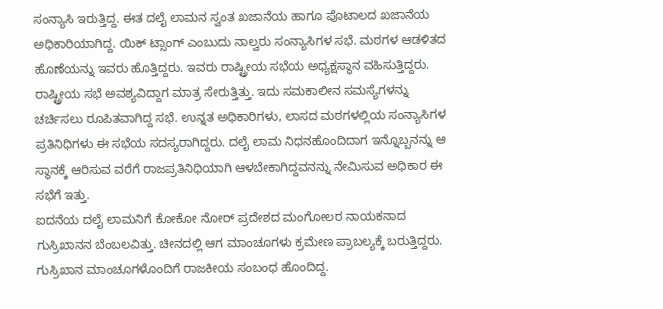ಸಂನ್ಯಾಸಿ ಇರುತ್ತಿದ್ದ. ಈತ ದಲೈ ಲಾಮನ ಸ್ವಂತ ಖಜಾನೆಯ ಹಾಗೂ ಪೊಟಾಲದ ಖಜಾನೆಯ ಅಧಿಕಾರಿಯಾಗಿದ್ದ. ಯಿಕ್ ಟ್ಸಾಂಗ್ ಎಂಬುದು ನಾಲ್ವರು ಸಂನ್ಯಾಸಿಗಳ ಸಭೆ. ಮಠಗಳ ಆಡಳಿತದ ಹೊಣೆಯನ್ನು ಇವರು ಹೊತ್ತಿದ್ದರು. ಇವರು ರಾಷ್ಟ್ರೀಯ ಸಭೆಯ ಅಧ್ಯಕ್ಷಸ್ಥಾನ ವಹಿಸುತ್ತಿದ್ದರು. ರಾಷ್ಟ್ರೀಯ ಸಭೆ ಅವಶ್ಯವಿದ್ದಾಗ ಮಾತ್ರ ಸೇರುತ್ತಿತ್ತು. ಇದು ಸಮಕಾಲೀನ ಸಮಸ್ಯೆಗಳನ್ನು ಚರ್ಚಿಸಲು ರೂಪಿತವಾಗಿದ್ದ ಸಭೆ. ಉನ್ನತ ಅಧಿಕಾರಿಗಳು, ಲಾಸದ ಮಠಗಳಲ್ಲಿಯ ಸಂನ್ಯಾಸಿಗಳ ಪ್ರತಿನಿಧಿಗಳು ಈ ಸಭೆಯ ಸದಸ್ಯರಾಗಿದ್ದರು. ದಲೈ ಲಾಮ ನಿಧನಹೊಂದಿದಾಗ ಇನ್ನೊಬ್ಬನನ್ನು ಆ ಸ್ಥಾನಕ್ಕೆ ಆರಿಸುವ ವರೆಗೆ ರಾಜಪ್ರತಿನಿಧಿಯಾಗಿ ಆಳಬೇಕಾಗಿದ್ದವನನ್ನು ನೇಮಿಸುವ ಅಧಿಕಾರ ಈ ಸಭೆಗೆ ಇತ್ತು.
ಐದನೆಯ ದಲೈ ಲಾಮನಿಗೆ ಕೋಕೋ ನೋರ್ ಪ್ರದೇಶದ ಮಂಗೋಲರ ನಾಯಕನಾದ ಗುಸ್ರಿಖಾನನ ಬೆಂಬಲವಿತ್ತು. ಚೀನದಲ್ಲಿ ಆಗ ಮಾಂಚೂಗಳು ಕ್ರಮೇಣ ಪ್ರಾಬಲ್ಯಕ್ಕೆ ಬರುತ್ತಿದ್ದರು. ಗುಸ್ರಿಖಾನ ಮಾಂಚೂಗಳೊಂದಿಗೆ ರಾಜಕೀಯ ಸಂಬಂಧ ಹೊಂದಿದ್ದ.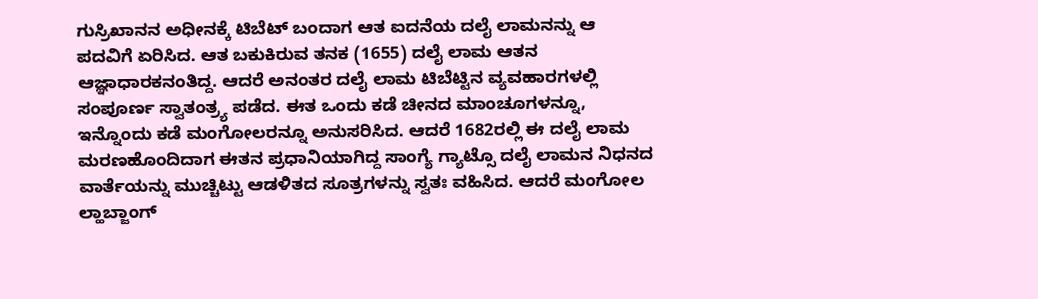ಗುಸ್ರಿಖಾನನ ಅಧೀನಕ್ಕೆ ಟಿಬೆಟ್ ಬಂದಾಗ ಆತ ಐದನೆಯ ದಲೈ ಲಾಮನನ್ನು ಆ ಪದವಿಗೆ ಏರಿಸಿದ. ಆತ ಬಕುಕಿರುವ ತನಕ (1655) ದಲೈ ಲಾಮ ಆತನ ಆಜ್ಞಾಧಾರಕನಂತಿದ್ದ. ಆದರೆ ಅನಂತರ ದಲೈ ಲಾಮ ಟಿಬೆಟ್ಟಿನ ವ್ಯವಹಾರಗಳಲ್ಲಿ ಸಂಪೂರ್ಣ ಸ್ವಾತಂತ್ರ್ಯ ಪಡೆದ. ಈತ ಒಂದು ಕಡೆ ಚೀನದ ಮಾಂಚೂಗಳನ್ನೂ, ಇನ್ನೊಂದು ಕಡೆ ಮಂಗೋಲರನ್ನೂ ಅನುಸರಿಸಿದ. ಆದರೆ 1682ರಲ್ಲಿ ಈ ದಲೈ ಲಾಮ ಮರಣಹೊಂದಿದಾಗ ಈತನ ಪ್ರಧಾನಿಯಾಗಿದ್ದ ಸಾಂಗ್ಯೆ ಗ್ಯಾಟ್ಸೊ ದಲೈ ಲಾಮನ ನಿಧನದ ವಾರ್ತೆಯನ್ನು ಮುಚ್ಚಿಟ್ಟು ಆಡಳಿತದ ಸೂತ್ರಗಳನ್ನು ಸ್ವತಃ ವಹಿಸಿದ. ಆದರೆ ಮಂಗೋಲ ಲ್ಹಾಬ್ಜಾಂಗ್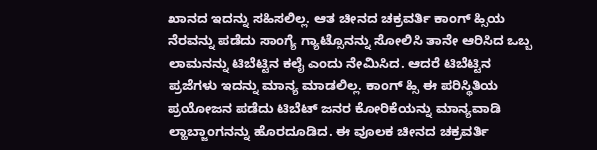ಖಾನದ ಇದನ್ನು ಸಹಿಸಲಿಲ್ಲ. ಆತ ಚೀನದ ಚಕ್ರವರ್ತಿ ಕಾಂಗ್ ಹ್ಸಿಯ ನೆರವನ್ನು ಪಡೆದು ಸಾಂಗ್ಯೆ ಗ್ಯಾಟ್ಸೊನನ್ನು ಸೋಲಿಸಿ ತಾನೇ ಆರಿಸಿದ ಒಬ್ಬ ಲಾಮನನ್ನು ಟಿಬೆಟ್ಟಿನ ಕಲೈ ಎಂದು ನೇಮಿಸಿದ. ಆದರೆ ಟಿಬೆಟ್ಟಿನ ಪ್ರಜೆಗಳು ಇದನ್ನು ಮಾನ್ಯ ಮಾಡಲಿಲ್ಲ. ಕಾಂಗ್ ಹ್ಸಿ ಈ ಪರಿಸ್ಥಿತಿಯ ಪ್ರಯೋಜನ ಪಡೆದು ಟಿಬೆಟ್ ಜನರ ಕೋರಿಕೆಯನ್ನು ಮಾನ್ಯವಾಡಿ ಲ್ಹಾಬ್ಜಾಂಗನನ್ನು ಹೊರದೂಡಿದ. ಈ ವೂಲಕ ಚೀನದ ಚಕ್ರವರ್ತಿ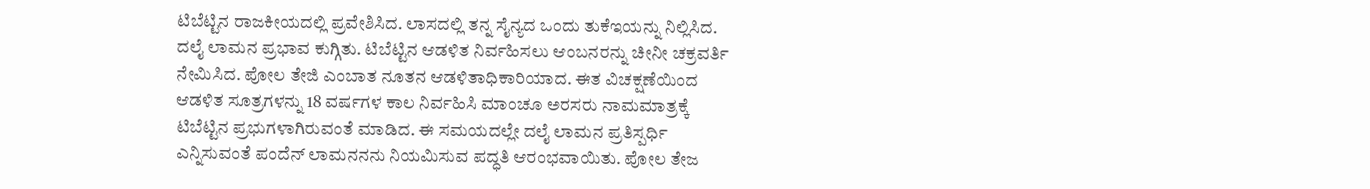ಟಿಬೆಟ್ಟಿನ ರಾಜಕೀಯದಲ್ಲಿ ಪ್ರವೇಶಿಸಿದ. ಲಾಸದಲ್ಲಿ ತನ್ನ ಸೈನ್ಯದ ಒಂದು ತುಕೆಇಯನ್ನು ನಿಲ್ಲಿಸಿದ. ದಲೈ ಲಾಮನ ಪ್ರಭಾವ ಕುಗ್ಗಿತು. ಟಿಬೆಟ್ಟಿನ ಆಡಳಿತ ನಿರ್ವಹಿಸಲು ಆಂಬನರನ್ನು ಚೀನೀ ಚಕ್ರವರ್ತಿ ನೇಮಿಸಿದ. ಪೋಲ ತೇಜಿ ಎಂಬಾತ ನೂತನ ಆಡಳಿತಾಧಿಕಾರಿಯಾದ. ಈತ ವಿಚಕ್ಷಣೆಯಿಂದ ಆಡಳಿತ ಸೂತ್ರಗಳನ್ನು 18 ವರ್ಷಗಳ ಕಾಲ ನಿರ್ವಹಿಸಿ ಮಾಂಚೂ ಅರಸರು ನಾಮಮಾತ್ರಕ್ಕೆ ಟಿಬೆಟ್ಟಿನ ಪ್ರಭುಗಳಾಗಿರುವಂತೆ ಮಾಡಿದ. ಈ ಸಮಯದಲ್ಲೇ ದಲೈ ಲಾಮನ ಪ್ರತಿಸ್ಪರ್ಧಿ ಎನ್ನಿಸುವಂತೆ ಪಂದೆನ್ ಲಾಮನನನು ನಿಯಮಿಸುವ ಪದ್ಧತಿ ಆರಂಭವಾಯಿತು. ಪೋಲ ತೇಜ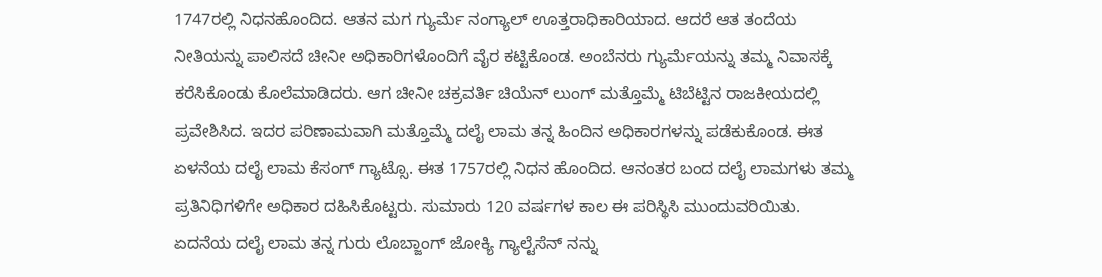1747ರಲ್ಲಿ ನಿಧನಹೊಂದಿದ. ಆತನ ಮಗ ಗ್ಯುರ್ಮೆ ನಂಗ್ಯಾಲ್ ಊತ್ತರಾಧಿಕಾರಿಯಾದ. ಆದರೆ ಆತ ತಂದೆಯ ನೀತಿಯನ್ನು ಪಾಲಿಸದೆ ಚೀನೀ ಅಧಿಕಾರಿಗಳೊಂದಿಗೆ ವೈರ ಕಟ್ಟಿಕೊಂಡ. ಅಂಬೆನರು ಗ್ಯುರ್ಮೆಯನ್ನು ತಮ್ಮ ನಿವಾಸಕ್ಕೆ ಕರೆಸಿಕೊಂಡು ಕೊಲೆಮಾಡಿದರು. ಆಗ ಚೀನೀ ಚಕ್ರವರ್ತಿ ಚಿಯೆನ್ ಲುಂಗ್ ಮತ್ತೊಮ್ಮೆ ಟಿಬೆಟ್ಟಿನ ರಾಜಕೀಯದಲ್ಲಿ ಪ್ರವೇಶಿಸಿದ. ಇದರ ಪರಿಣಾಮವಾಗಿ ಮತ್ತೊಮ್ಮೆ ದಲೈ ಲಾಮ ತನ್ನ ಹಿಂದಿನ ಅಧಿಕಾರಗಳನ್ನು ಪಡೆಕುಕೊಂಡ. ಈತ ಏಳನೆಯ ದಲೈ ಲಾಮ ಕೆಸಂಗ್ ಗ್ಯಾಟ್ಸೊ. ಈತ 1757ರಲ್ಲಿ ನಿಧನ ಹೊಂದಿದ. ಆನಂತರ ಬಂದ ದಲೈ ಲಾಮಗಳು ತಮ್ಮ ಪ್ರತಿನಿಧಿಗಳಿಗೇ ಅಧಿಕಾರ ದಹಿಸಿಕೊಟ್ಟರು. ಸುಮಾರು 120 ವರ್ಷಗಳ ಕಾಲ ಈ ಪರಿಸ್ಥಿಸಿ ಮುಂದುವರಿಯಿತು. ಏದನೆಯ ದಲೈ ಲಾಮ ತನ್ನ ಗುರು ಲೊಬ್ಜಾಂಗ್ ಜೋಕ್ಯಿ ಗ್ಯಾಲ್ಟೆಸೆನ್ ನನ್ನು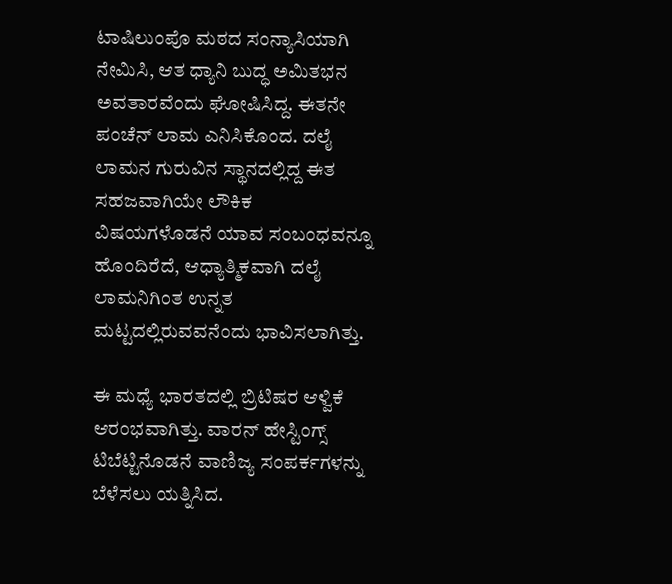ಟಾಷಿಲುಂಪೊ ಮಠದ ಸಂನ್ಯಾಸಿಯಾಗಿ ನೇಮಿಸಿ, ಆತ ಧ್ಯಾನಿ ಬುದ್ಧ ಅಮಿತಭನ ಅವತಾರವೆಂದು ಘೋಷಿಸಿದ್ದ. ಈತನೇ ಪಂಚೆನ್ ಲಾಮ ಎನಿಸಿಕೊಂದ. ದಲೈ ಲಾಮನ ಗುರುವಿನ ಸ್ಥಾನದಲ್ಲಿದ್ದ ಈತ ಸಹಜವಾಗಿಯೇ ಲೌಕಿಕ ವಿಷಯಗಳೊಡನೆ ಯಾವ ಸಂಬಂಧವನ್ನೂ ಹೊಂದಿರೆದೆ, ಆಧ್ಯಾತ್ಮಿಕವಾಗಿ ದಲೈ ಲಾಮನಿಗಿಂತ ಉನ್ನತ ಮಟ್ಟದಲ್ಲಿರುವವನೆಂದು ಭಾವಿಸಲಾಗಿತ್ತು.

ಈ ಮಧ್ಯೆ ಭಾರತದಲ್ಲಿ ಬ್ರಿಟಿಷರ ಆಳ್ವಿಕೆ ಆರಂಭವಾಗಿತ್ತು. ವಾರನ್ ಹೇಸ್ಟಿಂಗ್ಸ್ ಟಿಬೆಟ್ಟಿನೊಡನೆ ವಾಣಿಜ್ಯ ಸಂಪರ್ಕಗಳನ್ನು ಬೆಳೆಸಲು ಯತ್ನಿಸಿದ.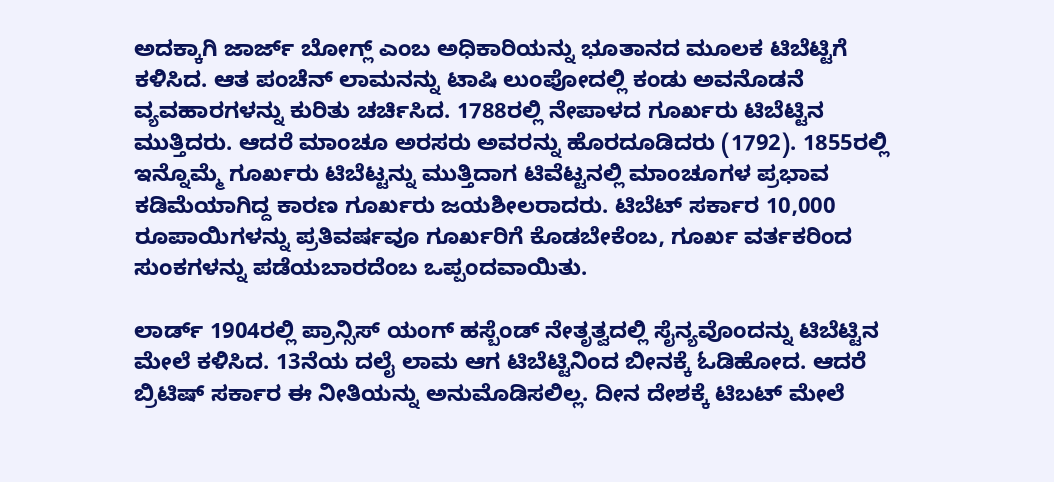ಅದಕ್ಕಾಗಿ ಜಾರ್ಜ್ ಬೋಗ್ಲ್ ಎಂಬ ಅಧಿಕಾರಿಯನ್ನು ಭೂತಾನದ ಮೂಲಕ ಟಿಬೆಟ್ಟಿಗೆ ಕಳಿಸಿದ. ಆತ ಪಂಚೆನ್ ಲಾಮನನ್ನು ಟಾಷಿ ಲುಂಪೋದಲ್ಲಿ ಕಂಡು ಅವನೊಡನೆ ವ್ಯವಹಾರಗಳನ್ನು ಕುರಿತು ಚರ್ಚಿಸಿದ. 1788ರಲ್ಲಿ ನೇಪಾಳದ ಗೂರ್ಖರು ಟಿಬೆಟ್ಟಿನ ಮುತ್ತಿದರು. ಆದರೆ ಮಾಂಚೂ ಅರಸರು ಅವರನ್ನು ಹೊರದೂಡಿದರು (1792). 1855ರಲ್ಲಿ ಇನ್ನೊಮ್ಮೆ ಗೂರ್ಖರು ಟಿಬೆಟ್ಟನ್ನು ಮುತ್ತಿದಾಗ ಟಿವೆಟ್ಟನಲ್ಲಿ ಮಾಂಚೂಗಳ ಪ್ರಭಾವ ಕಡಿಮೆಯಾಗಿದ್ದ ಕಾರಣ ಗೂರ್ಖರು ಜಯಶೀಲರಾದರು. ಟಿಬೆಟ್ ಸರ್ಕಾರ 10,000 ರೂಪಾಯಿಗಳನ್ನು ಪ್ರತಿವರ್ಷವೂ ಗೂರ್ಖರಿಗೆ ಕೊಡಬೇಕೆಂಬ, ಗೂರ್ಖ ವರ್ತಕರಿಂದ ಸುಂಕಗಳನ್ನು ಪಡೆಯಬಾರದೆಂಬ ಒಪ್ಪಂದವಾಯಿತು.

ಲಾರ್ಡ್ 1904ರಲ್ಲಿ ಪ್ರಾನ್ಸಿಸ್ ಯಂಗ್ ಹಸ್ಬೆಂಡ್ ನೇತೃತ್ವದಲ್ಲಿ ಸೈನ್ಯವೊಂದನ್ನು ಟಿಬೆಟ್ಟಿನ ಮೇಲೆ ಕಳಿಸಿದ. 13ನೆಯ ದಲೈ ಲಾಮ ಆಗ ಟಿಬೆಟ್ಟಿನಿಂದ ಬೀನಕ್ಕೆ ಓಡಿಹೋದ. ಆದರೆ ಬ್ರಿಟಿಷ್ ಸರ್ಕಾರ ಈ ನೀತಿಯನ್ನು ಅನುಮೊಡಿಸಲಿಲ್ಲ. ದೀನ ದೇಶಕ್ಕೆ ಟಿಬಟ್ ಮೇಲೆ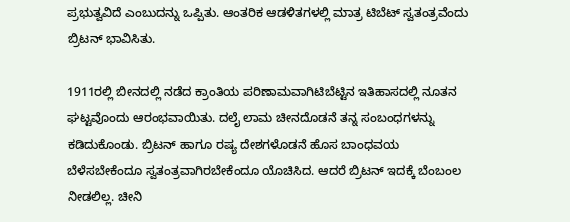ಪ್ರಭುತ್ವವಿದೆ ಎಂಬುದನ್ನು ಒಪ್ಪಿತು. ಆಂತರಿಕ ಆಡಳಿತಗಳಲ್ಲಿ ಮಾತ್ರ ಟಿಬೆಟ್ ಸ್ವತಂತ್ರವೆಂದು ಬ್ರಿಟನ್ ಭಾವಿಸಿತು.

1911ರಲ್ಲಿ ಬೀನದಲ್ಲಿ ನಡೆದ ಕ್ರಾಂತಿಯ ಪರಿಣಾಮವಾಗಿಟಿಬೆಟ್ಟಿನ ಇತಿಹಾಸದಲ್ಲಿ ನೂತನ ಘಟ್ಟವೊಂದು ಆರಂಭವಾಯಿತು. ದಲೈ ಲಾಮ ಚೀನದೊಡನೆ ತನ್ನ ಸಂಬಂಧಗಳನ್ನು ಕಡಿದುಕೊಂಡು. ಬ್ರಿಟನ್ ಹಾಗೂ ರಷ್ಯ ದೇಶಗಳೊಡನೆ ಹೊಸ ಬಾಂಧವಯ ಬೆಳೆಸಬೇಕೆಂದೂ ಸ್ವತಂತ್ರವಾಗಿರಬೇಕೆಂದೂ ಯೊಚಿಸಿದ. ಆದರೆ ಬ್ರಿಟನ್ ಇದಕ್ಕೆ ಬೆಂಬಂಲ ನೀಡಲಿಲ್ಲ. ಚೀನಿ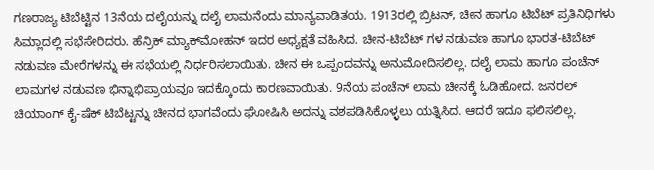ಗಣರಾಜ್ಯ ಟಿಬೆಟ್ಟಿನ 13ನೆಯ ದಲೈಯನ್ನು ದಲೈ ಲಾಮನೆಂದು ಮಾನ್ಯವಾಡಿತಯ. 1913ರಲ್ಲಿ ಬ್ರಿಟನ್, ಚೀನ ಹಾಗೂ ಟಿಬೆಟ್ ಪ್ರತಿನಿಧಿಗಳು ಸಿಮ್ಲಾದಲ್ಲಿ ಸಭೆಸೇರಿದರು. ಹೆನ್ರಿಕ್ ಮ್ಯಾಕ್‍ಮೋಹನ್ ಇದರ ಅಧ್ಯಕ್ಷತೆ ವಹಿಸಿದ. ಚೀನ-ಟಿಬೆಟ್ ಗಳ ನಡುವಣ ಹಾಗೂ ಭಾರತ-ಟಿಬೆಟ್ ನಡುವಣ ಮೇರೆಗಳನ್ನು ಈ ಸಭೆಯಲ್ಲಿ ನಿರ್ಧರಿಸಲಾಯಿತು. ಚೀನ ಈ ಒಪ್ಪಂದವನ್ನು ಅನುಮೋದಿಸಲಿಲ್ಲ. ದಲೈ ಲಾಮ ಹಾಗೂ ಪಂಚೆನ್ ಲಾಮಗಳ ನಡುವಣ ಭಿನ್ನಾಭಿಪ್ರಾಯವೂ ಇದಕ್ಕೊಂದು ಕಾರಣವಾಯಿತು. 9ನೆಯ ಪಂಚೆನ್ ಲಾಮ ಚೀನಕ್ಕೆ ಓಡಿಹೋದ. ಜನರಲ್ ಚಿಯಾಂಗ್ ಕೈ-ಷೆಕ್ ಟಿಬೆಟ್ಟನ್ನು ಚೀನದ ಭಾಗವೆಂದು ಘೋಷಿಸಿ ಅದನ್ನು ವಶಪಡಿಸಿಕೊಳ್ಳಲು ಯತ್ನಿಸಿದ. ಆದರೆ ಇದೂ ಫಲಿಸಲಿಲ್ಲ.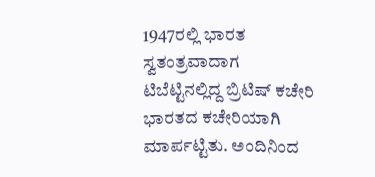1947ರಲ್ಲಿ ಭಾರತ ಸ್ವತಂತ್ರವಾದಾಗ ಟಿಬೆಟ್ಟಿನಲ್ಲಿದ್ದ ಬ್ರಿಟಿಷ್ ಕಚೇರಿ ಭಾರತದ ಕಚೇರಿಯಾಗಿ ಮಾರ್ಪಟ್ಟಿತು. ಅಂದಿನಿಂದ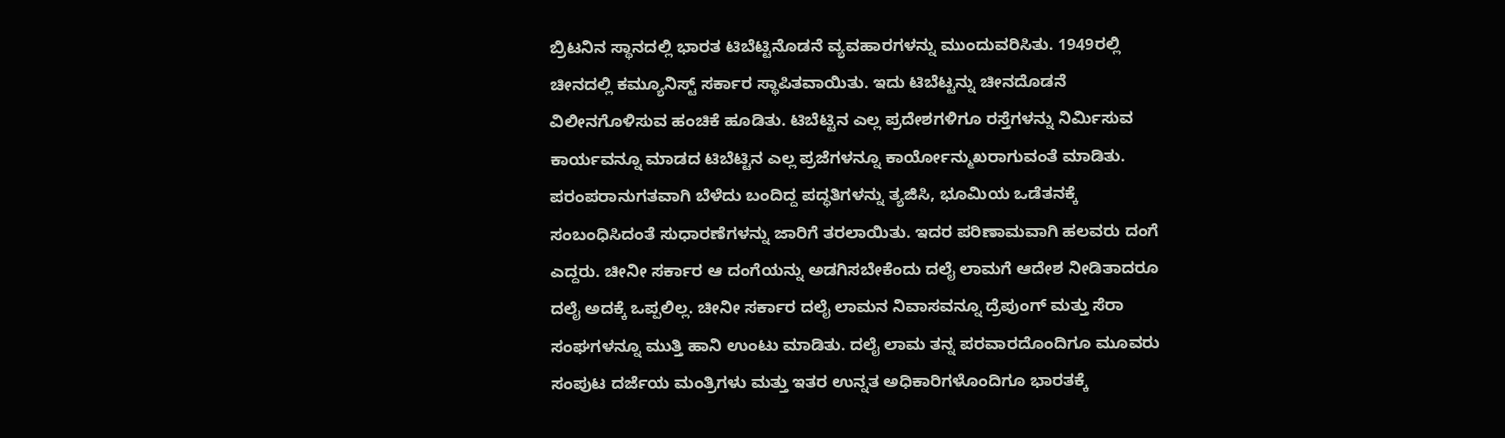ಬ್ರಿಟನಿನ ಸ್ಥಾನದಲ್ಲಿ ಭಾರತ ಟಿಬೆಟ್ಟಿನೊಡನೆ ವ್ಯವಹಾರಗಳನ್ನು ಮುಂದುವರಿಸಿತು. 1949ರಲ್ಲಿ ಚೀನದಲ್ಲಿ ಕಮ್ಯೂನಿಸ್ಟ್ ಸರ್ಕಾರ ಸ್ಥಾಪಿತವಾಯಿತು. ಇದು ಟಿಬೆಟ್ಟನ್ನು ಚೀನದೊಡನೆ ವಿಲೀನಗೊಳಿಸುವ ಹಂಚಿಕೆ ಹೂಡಿತು. ಟಿಬೆಟ್ಟಿನ ಎಲ್ಲ ಪ್ರದೇಶಗಳಿಗೂ ರಸ್ತೆಗಳನ್ನು ನಿರ್ಮಿಸುವ ಕಾರ್ಯವನ್ನೂ ಮಾಡದ ಟಿಬೆಟ್ಟಿನ ಎಲ್ಲ ಪ್ರಜೆಗಳನ್ನೂ ಕಾರ್ಯೋನ್ಮುಖರಾಗುವಂತೆ ಮಾಡಿತು. ಪರಂಪರಾನುಗತವಾಗಿ ಬೆಳೆದು ಬಂದಿದ್ದ ಪದ್ಧತಿಗಳನ್ನು ತ್ಯಜಿಸಿ, ಭೂಮಿಯ ಒಡೆತನಕ್ಕೆ ಸಂಬಂಧಿಸಿದಂತೆ ಸುಧಾರಣೆಗಳನ್ನು ಜಾರಿಗೆ ತರಲಾಯಿತು. ಇದರ ಪರಿಣಾಮವಾಗಿ ಹಲವರು ದಂಗೆ ಎದ್ದರು. ಚೀನೀ ಸರ್ಕಾರ ಆ ದಂಗೆಯನ್ನು ಅಡಗಿಸಬೇಕೆಂದು ದಲೈ ಲಾಮಗೆ ಆದೇಶ ನೀಡಿತಾದರೂ ದಲೈ ಅದಕ್ಕೆ ಒಪ್ಪಲಿಲ್ಲ. ಚೀನೀ ಸರ್ಕಾರ ದಲೈ ಲಾಮನ ನಿವಾಸವನ್ನೂ ದ್ರೆಪುಂಗ್ ಮತ್ತು ಸೆರಾ ಸಂಘಗಳನ್ನೂ ಮುತ್ತಿ ಹಾನಿ ಉಂಟು ಮಾಡಿತು. ದಲೈ ಲಾಮ ತನ್ನ ಪರವಾರದೊಂದಿಗೂ ಮೂವರು ಸಂಪುಟ ದರ್ಜೆಯ ಮಂತ್ರಿಗಳು ಮತ್ತು ಇತರ ಉನ್ನತ ಅಧಿಕಾರಿಗಳೊಂದಿಗೂ ಭಾರತಕ್ಕೆ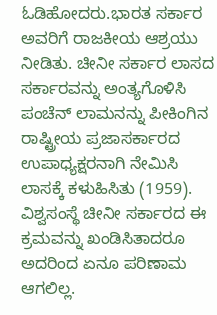ಓಡಿಹೋದರು.ಭಾರತ ಸರ್ಕಾರ ಅವರಿಗೆ ರಾಜಕೀಯ ಆಶ್ರಯು ನೀಡಿತು. ಚೀನೀ ಸರ್ಕಾರ ಲಾಸದ ಸರ್ಕಾರವನ್ನು ಅಂತ್ಯಗೊಳಿಸಿ ಪಂಚೆನ್ ಲಾಮನನ್ನು ಪೀಕಿಂಗಿನ ರಾಷ್ಟ್ರೀಯ ಪ್ರಜಾಸರ್ಕಾರದ ಉಪಾಧ್ಯಕ್ಷರನಾಗಿ ನೇಮಿಸಿ ಲಾಸಕ್ಕೆ ಕಳುಹಿಸಿತು (1959). ವಿಶ್ವಸಂಸ್ಥೆ ಚೀನೀ ಸರ್ಕಾರದ ಈ ಕ್ರಮವನ್ನು ಖಂಡಿಸಿತಾದರೂ ಅದರಿಂದ ಏನೂ ಪರಿಣಾಮ ಆಗಲಿಲ್ಲ.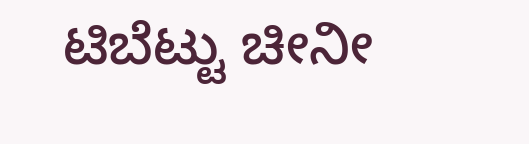ಟಿಬೆಟ್ಟು ಚೀನೀ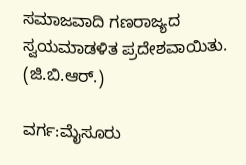ಸಮಾಜವಾದಿ ಗಣರಾಜ್ಯದ ಸ್ವಯಮಾಡಳಿತ ಪ್ರದೇಶವಾಯಿತು.
(ಜಿ.ಬಿ.ಆರ್.)

ವರ್ಗ:ಮೈಸೂರು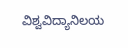ವಿಶ್ವವಿದ್ಯಾನಿಲಯ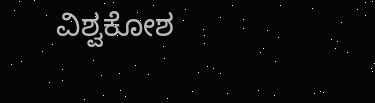ವಿಶ್ವಕೋಶ